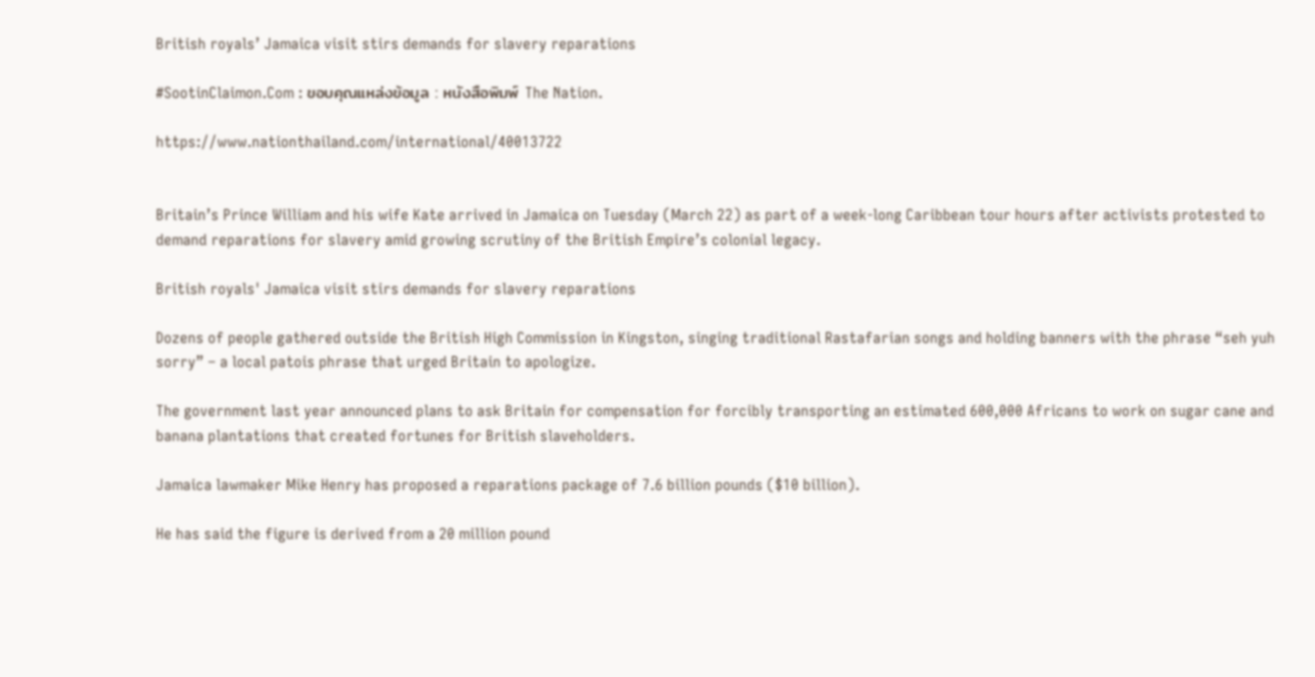British royals’ Jamaica visit stirs demands for slavery reparations

#SootinClaimon.Com : ขอบคุณแหล่งข้อมูล : หนังสือพิมพ์ The Nation.

https://www.nationthailand.com/international/40013722


Britain’s Prince William and his wife Kate arrived in Jamaica on Tuesday (March 22) as part of a week-long Caribbean tour hours after activists protested to demand reparations for slavery amid growing scrutiny of the British Empire’s colonial legacy.

British royals' Jamaica visit stirs demands for slavery reparations

Dozens of people gathered outside the British High Commission in Kingston, singing traditional Rastafarian songs and holding banners with the phrase “seh yuh sorry” – a local patois phrase that urged Britain to apologize.

The government last year announced plans to ask Britain for compensation for forcibly transporting an estimated 600,000 Africans to work on sugar cane and banana plantations that created fortunes for British slaveholders.

Jamaica lawmaker Mike Henry has proposed a reparations package of 7.6 billion pounds ($10 billion).

He has said the figure is derived from a 20 million pound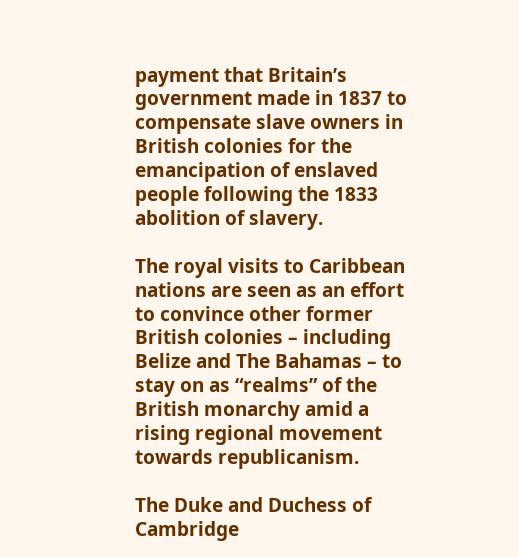payment that Britain’s government made in 1837 to compensate slave owners in British colonies for the emancipation of enslaved people following the 1833 abolition of slavery.

The royal visits to Caribbean nations are seen as an effort to convince other former British colonies – including Belize and The Bahamas – to stay on as “realms” of the British monarchy amid a rising regional movement towards republicanism.

The Duke and Duchess of Cambridge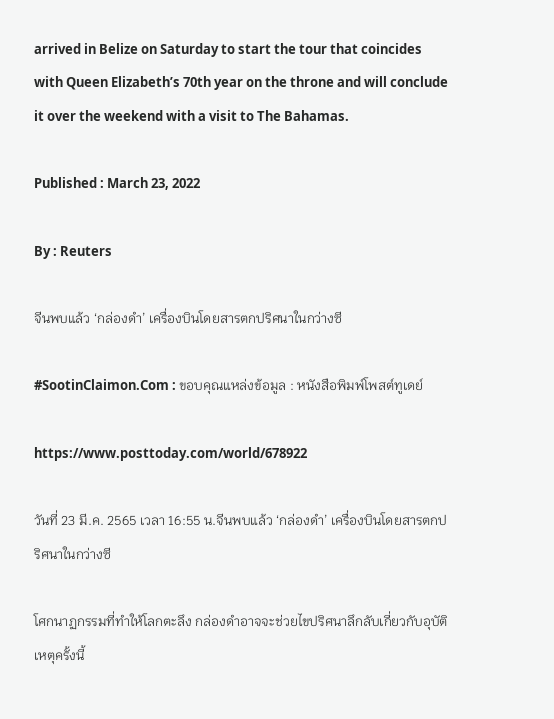arrived in Belize on Saturday to start the tour that coincides with Queen Elizabeth’s 70th year on the throne and will conclude it over the weekend with a visit to The Bahamas.

Published : March 23, 2022

By : Reuters

จีนพบแล้ว ‘กล่องดำ’ เครื่องบินโดยสารตกปริศนาในกว่างซี

#SootinClaimon.Com : ขอบคุณแหล่งข้อมูล : หนังสือพิมพ์โพสต์ทูเดย์

https://www.posttoday.com/world/678922

วันที่ 23 มี.ค. 2565 เวลา 16:55 น.จีนพบแล้ว ‘กล่องดำ’ เครื่องบินโดยสารตกปริศนาในกว่างซี

โศกนาฏกรรมที่ทำให้โลกตะลึง กล่องดำอาจจะช่วยไขปริศนาลึกลับเกี่ยวกับอุบัติเหตุครั้งนี้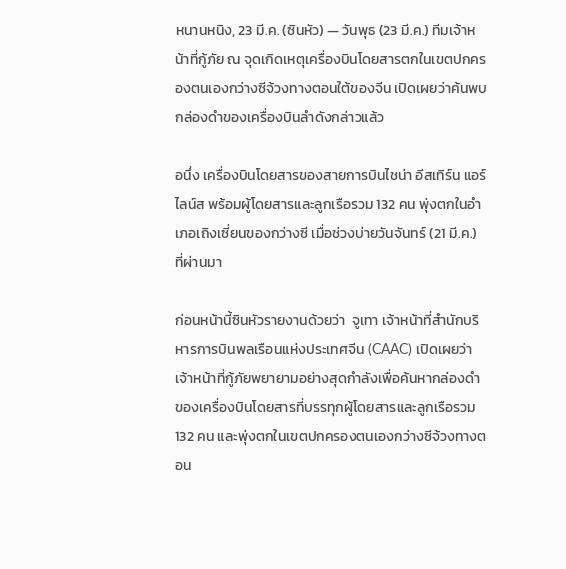หนานหนิง, 23 มี.ค. (ซินหัว) — วันพุธ (23 มี.ค.) ทีมเจ้าหน้าที่กู้ภัย ณ จุดเกิดเหตุเครื่องบินโดยสารตกในเขตปกครองตนเองกว่างซีจ้วงทางตอนใต้ของจีน เปิดเผยว่าค้นพบกล่องดำของเครื่องบินลำดังกล่าวแล้ว

อนึ่ง เครื่องบินโดยสารของสายการบินไชน่า อีสเทิร์น แอร์ไลน์ส พร้อมผู้โดยสารและลูกเรือรวม 132 คน พุ่งตกในอำเภอเถิงเซี่ยนของกว่างซี เมื่อช่วงบ่ายวันจันทร์ (21 มี.ค.) ที่ผ่านมา

ก่อนหน้านี้ซินหัวรายงานด้วยว่า  จูเทา เจ้าหน้าที่สำนักบริหารการบินพลเรือนแห่งประเทศจีน (CAAC) เปิดเผยว่าเจ้าหน้าที่กู้ภัยพยายามอย่างสุดกำลังเพื่อค้นหากล่องดำของเครื่องบินโดยสารที่บรรทุกผู้โดยสารและลูกเรือรวม 132 คน และพุ่งตกในเขตปกครองตนเองกว่างซีจ้วงทางตอน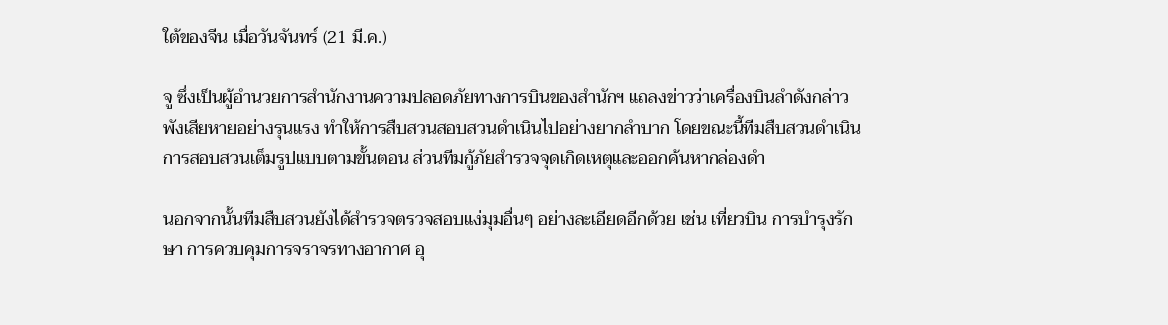ใต้ของจีน เมื่อวันจันทร์ (21 มี.ค.)

จู ซึ่งเป็นผู้อำนวยการสำนักงานความปลอดภัยทางการบินของสำนักฯ แถลงข่าวว่าเครื่องบินลำดังกล่าวพังเสียหายอย่างรุนแรง ทำให้การสืบสวนสอบสวนดำเนินไปอย่างยากลำบาก โดยขณะนี้ทีมสืบสวนดำเนินการสอบสวนเต็มรูปแบบตามขั้นตอน ส่วนทีมกู้ภัยสำรวจจุดเกิดเหตุและออกค้นหากล่องดำ

นอกจากนั้นทีมสืบสวนยังได้สำรวจตรวจสอบแง่มุมอื่นๆ อย่างละเอียดอีกด้วย เช่น เที่ยวบิน การบำรุงรักษา การควบคุมการจราจรทางอากาศ อุ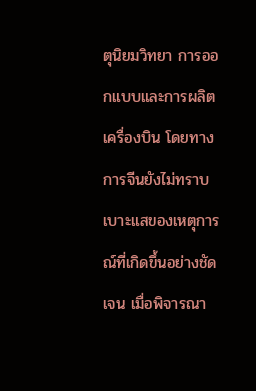ตุนิยมวิทยา การออกแบบและการผลิตเครื่องบิน โดยทางการจีนยังไม่ทราบเบาะแสของเหตุการณ์ที่เกิดขึ้นอย่างชัดเจน เมื่อพิจารณา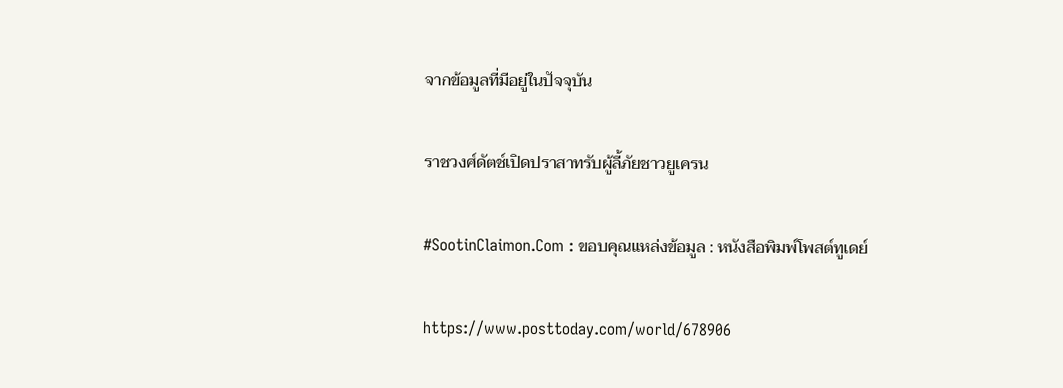จากข้อมูลที่มีอยู่ในปัจจุบัน

ราชวงศ์ดัตช์เปิดปราสาทรับผู้ลี้ภัยชาวยูเครน

#SootinClaimon.Com : ขอบคุณแหล่งข้อมูล : หนังสือพิมพ์โพสต์ทูเดย์

https://www.posttoday.com/world/678906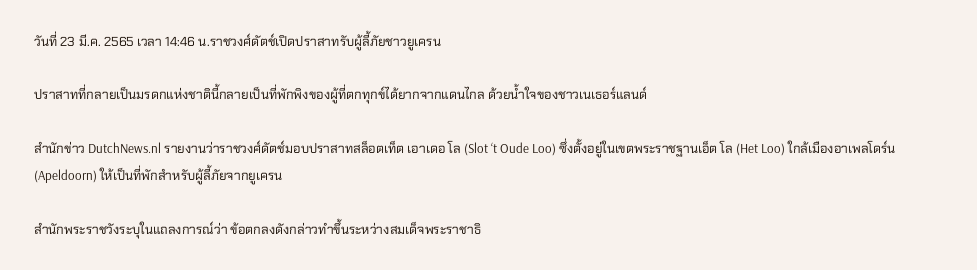วันที่ 23 มี.ค. 2565 เวลา 14:46 น.ราชวงศ์ดัตช์เปิดปราสาทรับผู้ลี้ภัยชาวยูเครน

ปราสาทที่กลายเป็นมรดกแห่งชาตินี้กลายเป็นที่พักพิงของผู้ที่ตกทุกข์ได้ยากจากแดนไกล ด้วยน้ำใจของชาวเนเธอร์แลนด์

สำนักข่าว DutchNews.nl รายงานว่าราชวงศ์ดัตช์มอบปราสาทสล็อตเท็ต เอาเดอ โล (Slot ‘t Oude Loo) ซึ่งตั้งอยู่ในเขตพระราชฐานเอ็ต โล (Het Loo) ใกล้เมืองอาเพลโดร์น (Apeldoorn) ให้เป็นที่พักสำหรับผู้ลี้ภัยจากยูเครน

สำนักพระราชวังระบุในแถลงการณ์ว่า ข้อตกลงดังกล่าวทำขึ้นระหว่างสมเด็จพระราชาธิ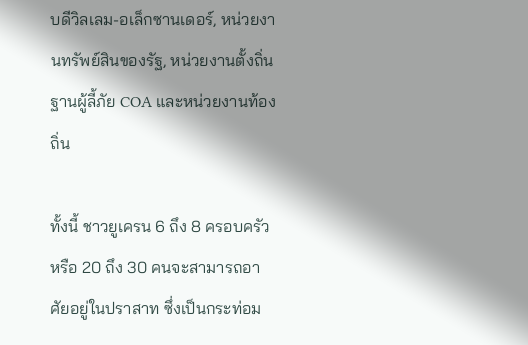บดีวิลเลม-อเล็กซานเดอร์, หน่วยงานทรัพย์สินของรัฐ, หน่วยงานตั้งถิ่นฐานผู้ลี้ภัย COA และหน่วยงานท้องถิ่น

ทั้งนี้ ชาวยูเครน 6 ถึง 8 ครอบครัวหรือ 20 ถึง 30 คนจะสามารถอาศัยอยู่ในปราสาท ซึ่งเป็นกระท่อม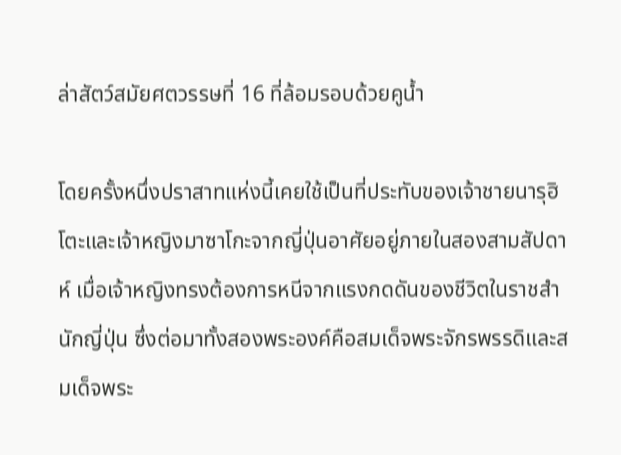ล่าสัตว์สมัยศตวรรษที่ 16 ที่ล้อมรอบด้วยคูน้ำ

โดยครั้งหนึ่งปราสาทแห่งนี้เคยใช้เป็นที่ประทับของเจ้าชายนารุฮิโตะและเจ้าหญิงมาซาโกะจากญี่ปุ่นอาศัยอยู่ภายในสองสามสัปดาห์ เมื่อเจ้าหญิงทรงต้องการหนีจากแรงกดดันของชีวิตในราชสำนักญี่ปุ่น ซึ่งต่อมาทั้งสองพระองค์คือสมเด็จพระจักรพรรดิและสมเด็จพระ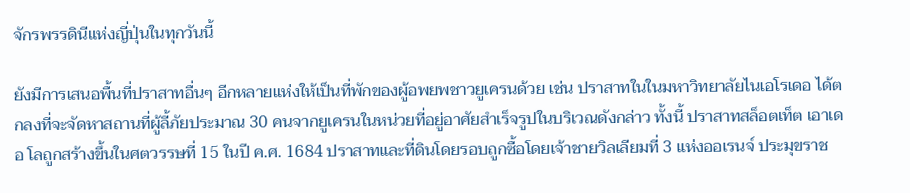จักรพรรดินีแห่งญี่ปุ่นในทุกวันนี้

ยังมีการเสนอพื้นที่ปราสาทอื่นๆ อีกหลายแห่งให้เป็นที่พักของผู้อพยพชาวยูเครนด้วย เช่น ปราสาทในในมหาวิทยาลัยไนเอโรเดอ ได้ตกลงที่จะจัดหาสถานที่ผู้ลี้ภัยประมาณ 30 คนจากยูเครนในหน่วยที่อยู่อาศัยสำเร็จรูปในบริเวณดังกล่าว ทั้งนี้ ปราสาทสล็อตเท็ต เอาเดอ โลถูกสร้างขึ้นในศตวรรษที่ 15 ในปี ค.ศ. 1684 ปราสาทและที่ดินโดยรอบถูกซื้อโดยเจ้าชายวิลเลียมที่ 3 แห่งออเรนจ์ ประมุขราช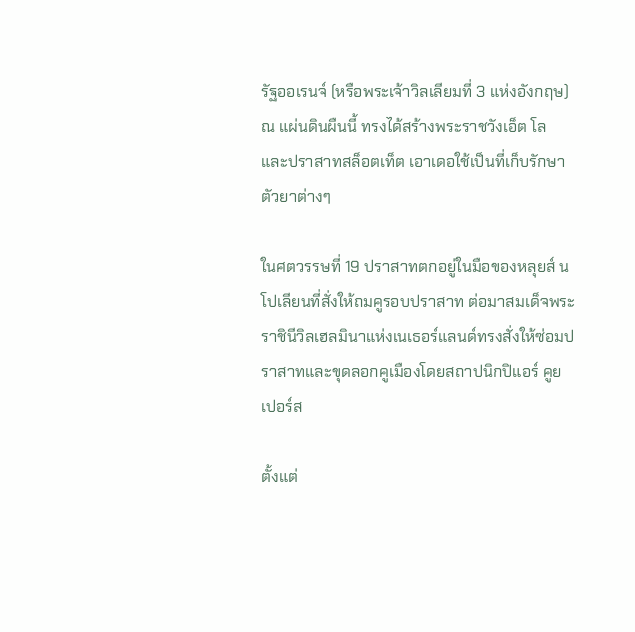รัฐออเรนจ์ (หรือพระเจ้าวิลเลียมที่ 3 แห่งอังกฤษ) ณ แผ่นดินผืนนี้ ทรงได้สร้างพระราชวังเอ็ต โล และปราสาทสล็อตเท็ต เอาเดอใช้เป็นที่เก็บรักษาตัวยาต่างๆ

ในศตวรรษที่ 19 ปราสาทตกอยู่ในมือของหลุยส์ นโปเลียนที่สั่งให้ถมคูรอบปราสาท ต่อมาสมเด็จพระราชินีวิลเฮลมินาแห่งเนเธอร์แลนด์ทรงสั่งให้ซ่อมปราสาทและขุดลอกคูเมืองโดยสถาปนิกปิแอร์ คูยเปอร์ส

ตั้งแต่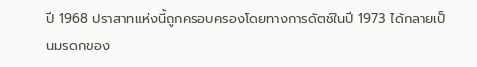ปี 1968 ปราสาทแห่งนี้ถูกครอบครองโดยทางการดัตช์ในปี 1973 ได้กลายเป็นมรดกของ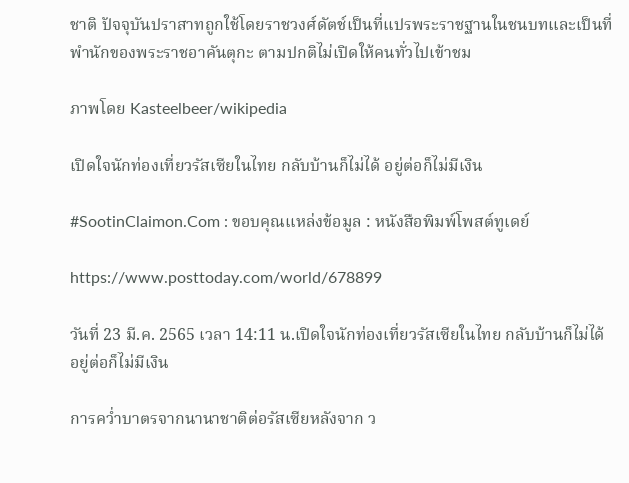ชาติ ปัจจุบันปราสาทถูกใช้โดยราชวงศ์ดัตช์เป็นที่แปรพระราชฐานในชนบทและเป็นที่พำนักของพระราชอาคันตุกะ ตามปกติไม่เปิดให้คนทั่วไปเข้าชม

ภาพโดย Kasteelbeer/wikipedia

เปิดใจนักท่องเที่ยวรัสเซียในไทย กลับบ้านก็ไม่ได้ อยู่ต่อก็ไม่มีเงิน

#SootinClaimon.Com : ขอบคุณแหล่งข้อมูล : หนังสือพิมพ์โพสต์ทูเดย์

https://www.posttoday.com/world/678899

วันที่ 23 มี.ค. 2565 เวลา 14:11 น.เปิดใจนักท่องเที่ยวรัสเซียในไทย กลับบ้านก็ไม่ได้ อยู่ต่อก็ไม่มีเงิน

การคว่ำบาตรจากนานาชาติต่อรัสเซียหลังจาก ว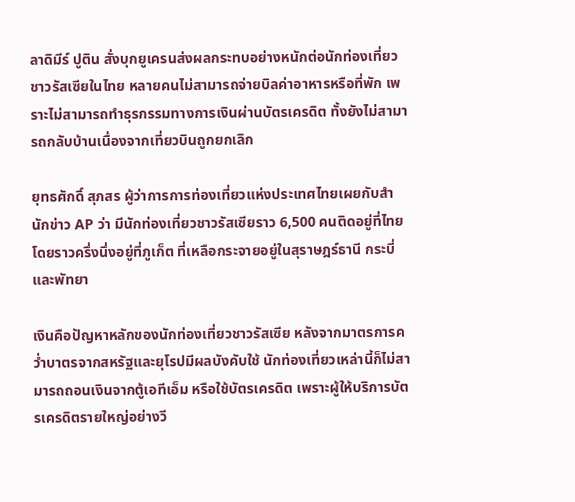ลาดิมีร์ ปูติน สั่งบุกยูเครนส่งผลกระทบอย่างหนักต่อนักท่องเที่ยวชาวรัสเซียในไทย หลายคนไม่สามารถจ่ายบิลค่าอาหารหรือที่พัก เพราะไม่สามารถทำธุรกรรมทางการเงินผ่านบัตรเครดิต ทั้งยังไม่สามารถกลับบ้านเนื่องจากเที่ยวบินถูกยกเลิก

ยุทธศักดิ์ สุภสร ผู้ว่าการการท่องเที่ยวแห่งประเทศไทยเผยกับสำนักข่าว AP ว่า มีนักท่องเที่ยวชาวรัสเซียราว 6,500 คนติดอยู่ที่ไทย โดยราวครึ่งนึ่งอยู่ที่ภูเก็ต ที่เหลือกระจายอยู่ในสุราษฎร์ธานี กระบี่ และพัทยา

เงินคือปัญหาหลักของนักท่องเที่ยวชาวรัสเซีย หลังจากมาตรการคว่ำบาตรจากสหรัฐและยุโรปมีผลบังคับใช้ นักท่องเที่ยวเหล่านี้ก็ไม่สามารถถอนเงินจากตู้เอทีเอ็ม หรือใช้บัตรเครดิต เพราะผู้ให้บริการบัตรเครดิตรายใหญ่อย่างวี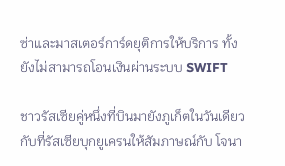ซ่าและมาสเตอร์การ์ดยุติการให้บริการ ทั้งยังไม่สามารถโอนเงินผ่านระบบ SWIFT

ชาวรัสเซียคู่หนึ่งที่บินมายังภูเก็ตในวันเดียวกับที่รัสเซียบุกยูเครนให้สัมภาษณ์กับ โจนา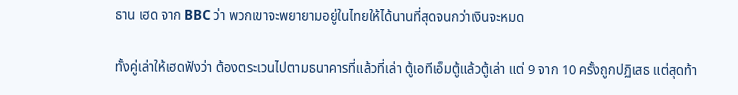ธาน เฮด จาก BBC ว่า พวกเขาจะพยายามอยู่ในไทยให้ได้นานที่สุดจนกว่าเงินจะหมด

ทั้งคู่เล่าให้เฮดฟังว่า ต้องตระเวนไปตามธนาคารที่แล้วที่เล่า ตู้เอทีเอ็มตู้แล้วตู้เล่า แต่ 9 จาก 10 ครั้งถูกปฏิเสธ แต่สุดท้า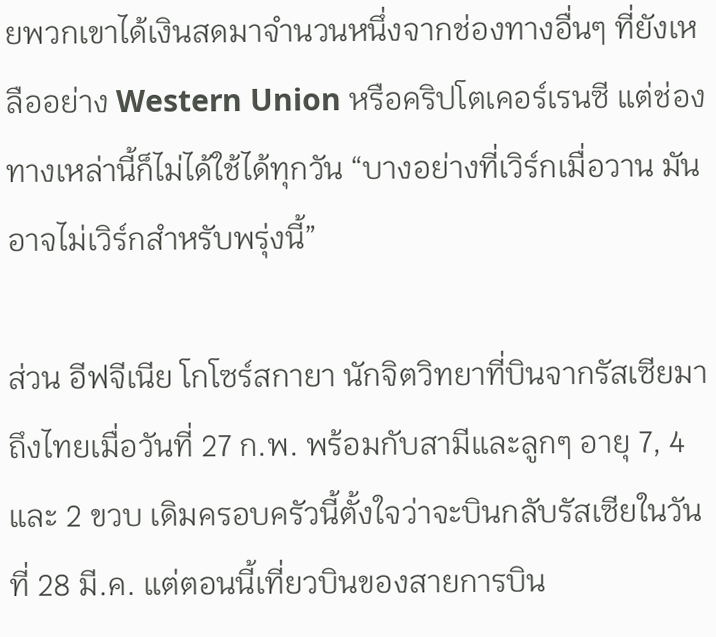ยพวกเขาได้เงินสดมาจำนวนหนึ่งจากช่องทางอื่นๆ ที่ยังเหลืออย่าง Western Union หรือคริปโตเคอร์เรนซี แต่ช่องทางเหล่านี้ก็ไม่ได้ใช้ได้ทุกวัน “บางอย่างที่เวิร์กเมื่อวาน มันอาจไม่เวิร์กสำหรับพรุ่งนี้”

ส่วน อีฟจีเนีย โกโซร์สกายา นักจิตวิทยาที่บินจากรัสเซียมาถึงไทยเมื่อวันที่ 27 ก.พ. พร้อมกับสามีและลูกๆ อายุ 7, 4 และ 2 ขวบ เดิมครอบครัวนี้ตั้งใจว่าจะบินกลับรัสเซียในวันที่ 28 มี.ค. แต่ตอนนี้เที่ยวบินของสายการบิน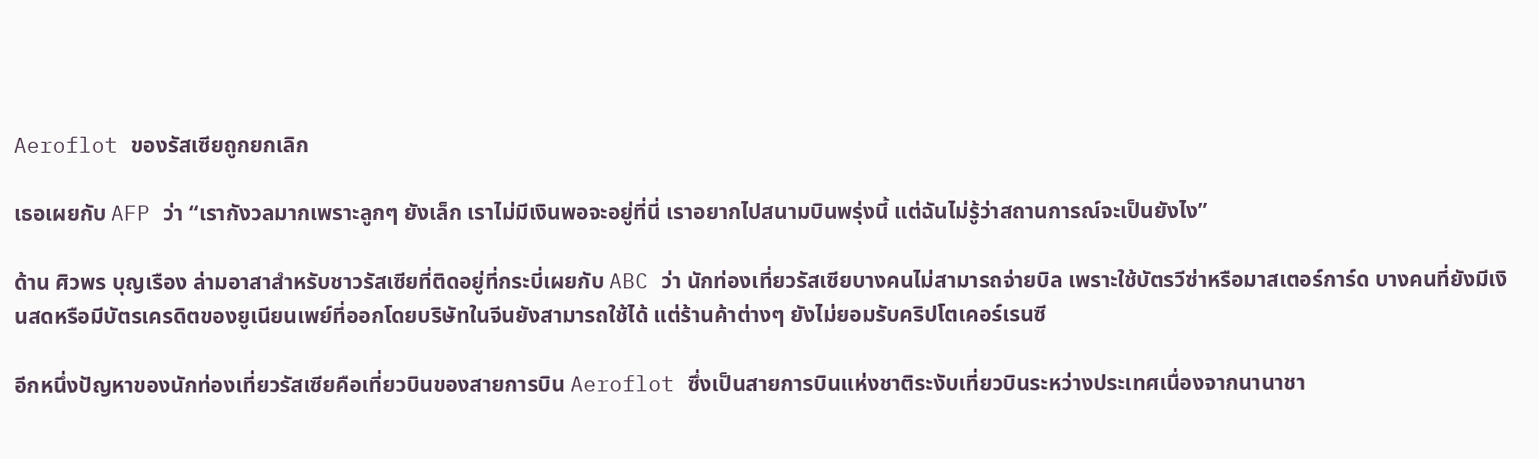Aeroflot ของรัสเซียถูกยกเลิก

เธอเผยกับ AFP ว่า “เรากังวลมากเพราะลูกๆ ยังเล็ก เราไม่มีเงินพอจะอยู่ที่นี่ เราอยากไปสนามบินพรุ่งนี้ แต่ฉันไม่รู้ว่าสถานการณ์จะเป็นยังไง”

ด้าน ศิวพร บุญเรือง ล่ามอาสาสำหรับชาวรัสเซียที่ติดอยู่ที่กระบี่เผยกับ ABC ว่า นักท่องเที่ยวรัสเซียบางคนไม่สามารถจ่ายบิล เพราะใช้บัตรวีซ่าหรือมาสเตอร์การ์ด บางคนที่ยังมีเงินสดหรือมีบัตรเครดิตของยูเนียนเพย์ที่ออกโดยบริษัทในจีนยังสามารถใช้ได้ แต่ร้านค้าต่างๆ ยังไม่ยอมรับคริปโตเคอร์เรนซี

อีกหนึ่งปัญหาของนักท่องเที่ยวรัสเซียคือเที่ยวบินของสายการบิน Aeroflot ซึ่งเป็นสายการบินแห่งชาติระงับเที่ยวบินระหว่างประเทศเนื่องจากนานาชา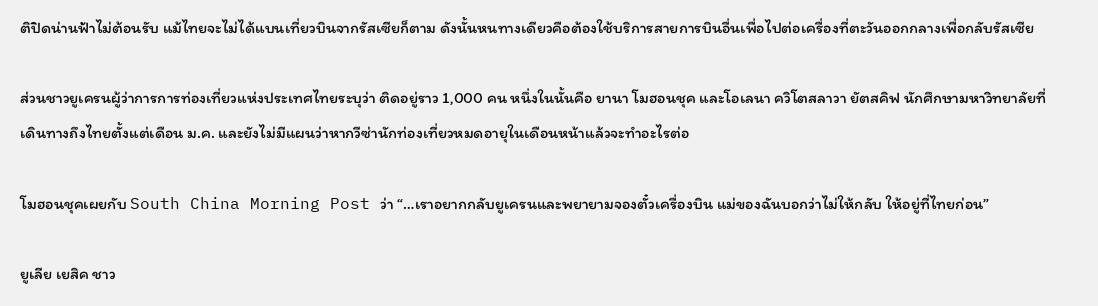ติปิดน่านฟ้าไม่ต้อนรับ แม้ไทยจะไม่ได้แบนเที่ยวบินจากรัสเซียก็ตาม ดังนั้นหนทางเดียวคือต้องใช้บริการสายการบินอื่นเพื่อไปต่อเครื่องที่ตะวันออกกลางเพื่อกลับรัสเซีย

ส่วนชาวยูเครนผู้ว่าการการท่องเที่ยวแห่งประเทศไทยระบุว่า ติดอยู่ราว 1,000 คน หนึ่งในนั้นคือ ยานา โมฮอนชุค และโอเลนา ควิโตสลาวา ยัตสคิฟ นักศึกษามหาวิทยาลัยที่เดินทางถึงไทยตั้งแต่เดือน ม.ค. และยังไม่มีแผนว่าหากวีซ่านักท่องเที่ยวหมดอายุในเดือนหน้าแล้วจะทำอะไรต่อ

โมฮอนชุคเผยกับ South China Morning Post ว่า “…เราอยากกลับยูเครนและพยายามจองตั๋วเครื่องบิน แม่ของฉันบอกว่าไม่ให้กลับ ให้อยู่ที่ไทยก่อน”

ยูเลีย เยสิค ชาว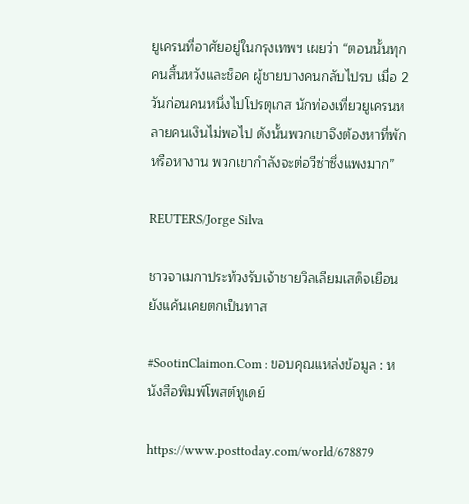ยูเครนที่อาศัยอยู่ในกรุงเทพฯ เผยว่า “ตอนนั้นทุกคนสิ้นหวังและช็อค ผู้ชายบางคนกลับไปรบ เมื่อ 2 วันก่อนคนหนึ่งไปโปรตุเกส นักท่องเที่ยวยูเครนหลายคนเงินไม่พอไป ดังนั้นพวกเขาจึงต้องหาที่พักหรือหางาน พวกเขากำลังจะต่อวีซ่าซึ่งแพงมาก”

REUTERS/Jorge Silva

ชาวจาเมกาประท้วงรับเจ้าชายวิลเลียมเสด็จเยือน ยังแค้นเคยตกเป็นทาส

#SootinClaimon.Com : ขอบคุณแหล่งข้อมูล : หนังสือพิมพ์โพสต์ทูเดย์

https://www.posttoday.com/world/678879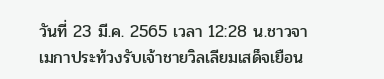วันที่ 23 มี.ค. 2565 เวลา 12:28 น.ชาวจาเมกาประท้วงรับเจ้าชายวิลเลียมเสด็จเยือน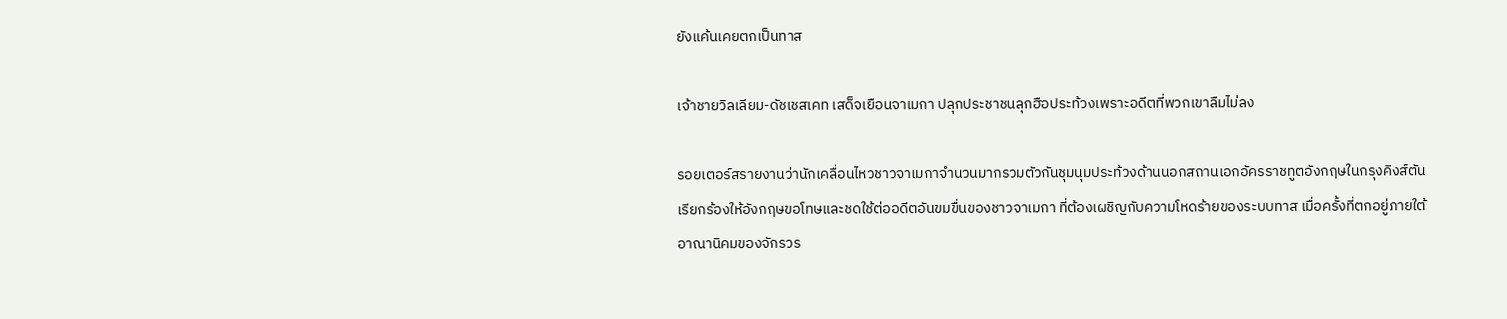ยังแค้นเคยตกเป็นทาส

เจ้าชายวิลเลียม-ดัชเชสเคท เสด็จเยือนจาเมกา ปลุกประชาชนลุกฮือประท้วงเพราะอดีตที่พวกเขาลืมไม่ลง

รอยเตอร์สรายงานว่านักเคลื่อนไหวชาวจาเมกาจำนวนมากรวมตัวกันชุมนุมประท้วงด้านนอกสถานเอกอัครราชทูตอังกฤษในกรุงคิงส์ตัน เรียกร้องให้อังกฤษขอโทษและชดใช้ต่ออดีตอันขมขื่นของชาวจาเมกา ที่ต้องเผชิญกับความโหดร้ายของระบบทาส เมื่อครั้งที่ตกอยู่ภายใต้อาณานิคมของจักรวร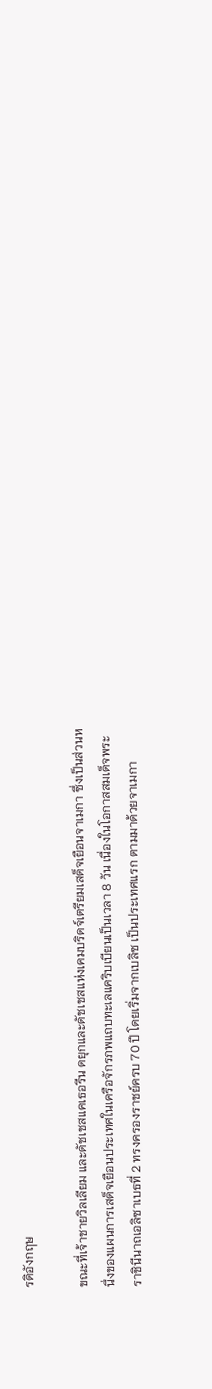รดิอังกฤษ

ขณะที่เจ้าชายวิลเลียม และดัชเชสแคเธอรีน ดยุกและดัชเชสแห่งเคมบริดจ์เตรียมเสด็จเยือนจาเมกา ซึ่งเป็นส่วนหนึ่งของแผนการเสด็จเยือนประเทศในเครือจักรภพแถบทะเลแคริบเบียนเป็นเวลา 8 วัน เนื่องในโอกาสสมเด็จพระราชินีนาถเอลิซาเบธที่ 2 ทรงครองราชย์ครบ 70 ปี โดยเริ่มจากเบลิซ เป็นประเทศแรก ตามมาด้วยจาเมกา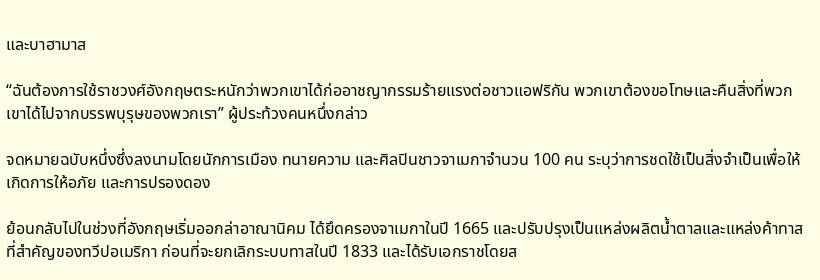และบาฮามาส

“ฉันต้องการใช้ราชวงศ์อังกฤษตระหนักว่าพวกเขาได้ก่ออาชญากรรมร้ายแรงต่อชาวแอฟริกัน พวกเขาต้องขอโทษและคืนสิ่งที่พวกเขาได้ไปจากบรรพบุรุษของพวกเรา” ผู้ประท้วงคนหนึ่งกล่าว

จดหมายฉบับหนึ่งซึ่งลงนามโดยนักการเมือง ทนายความ และศิลปินชาวจาเมกาจำนวน 100 คน ระบุว่าการชดใช้เป็นสิ่งจำเป็นเพื่อให้เกิดการให้อภัย และการปรองดอง

ย้อนกลับไปในช่วงที่อังกฤษเริ่มออกล่าอาณานิคม ได้ยึดครองจาเมกาในปี 1665 และปรับปรุงเป็นแหล่งผลิตน้ำตาลและแหล่งค้าทาสที่สำคัญของทวีปอเมริกา ก่อนที่จะยกเลิกระบบทาสในปี 1833 และได้รับเอกราชโดยส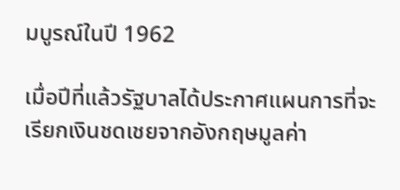มบูรณ์ในปี 1962

เมื่อปีที่แล้วรัฐบาลได้ประกาศแผนการที่จะเรียกเงินชดเชยจากอังกฤษมูลค่า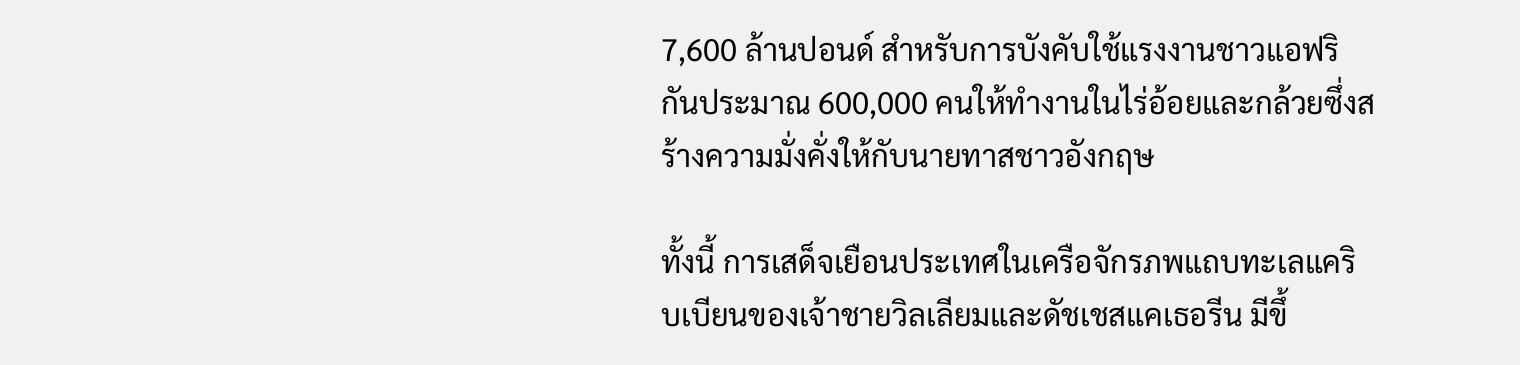7,600 ล้านปอนด์ สำหรับการบังคับใช้แรงงานชาวแอฟริกันประมาณ 600,000 คนให้ทำงานในไร่อ้อยและกล้วยซึ่งสร้างความมั่งคั่งให้กับนายทาสชาวอังกฤษ

ทั้งนี้ การเสด็จเยือนประเทศในเครือจักรภพแถบทะเลแคริบเบียนของเจ้าชายวิลเลียมและดัชเชสแคเธอรีน มีขึ้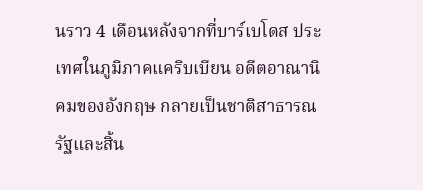นราว 4 เดือนหลังจากที่บาร์เบโดส ประเทศในภูมิภาคแคริบเบียน อดีตอาณานิคมของอังกฤษ กลายเป็นชาติสาธารณรัฐและสิ้น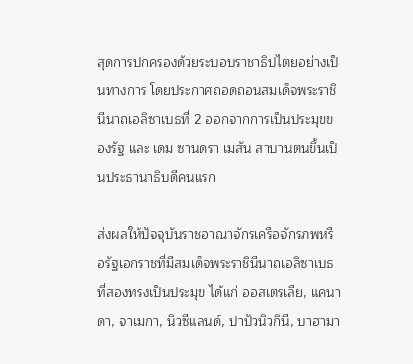สุดการปกครองด้วยระบอบราชาธิปไตยอย่างเป็นทางการ โดยประกาศถอดถอนสมเด็จพระราชินีนาถเอลิซาเบธที่ 2 ออกจากการเป็นประมุขของรัฐ และ เดม ซานดรา เมสัน สาบานตนขึ้นเป็นประธานาธิบดีคนแรก

ส่งผลให้ปัจจุบันราชอาณาจักรเครือจักรภพหรือรัฐเอกราชที่มีสมเด็จพระราชินีนาถเอลิซาเบธที่สองทรงเป็นประมุข ได้แก่ ออสเตรเลีย, แคนาดา, จาเมกา, นิวซีแลนด์, ปาปัวนิวกินี, บาฮามา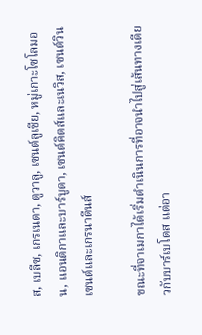ส, เบลีซ, เกรเนดา, ตูวาลู, เซนต์ลูเชีย, หมู่เกาะโซโลมอน, แอนติกาและบาร์บูดา, เซนต์คิตส์และเนวิส, เซนต์วินเซนต์และเกรนาดีนส์

ขณะที่จาเมกาได้เริ่มดำเนินการที่อาจนำไปสู่เส้นทางเดียวกับบาร์เบโดส แต่อา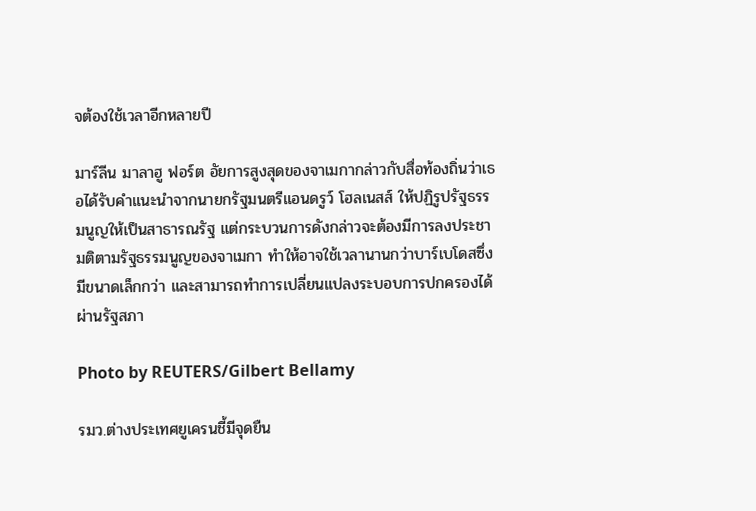จต้องใช้เวลาอีกหลายปี

มาร์ลีน มาลาฮู ฟอร์ต อัยการสูงสุดของจาเมกากล่าวกับสื่อท้องถิ่นว่าเธอได้รับคำแนะนำจากนายกรัฐมนตรีแอนดรูว์ โฮลเนสส์ ให้ปฏิรูปรัฐธรรมนูญให้เป็นสาธารณรัฐ แต่กระบวนการดังกล่าวจะต้องมีการลงประชามติตามรัฐธรรมนูญของจาเมกา ทำให้อาจใช้เวลานานกว่าบาร์เบโดสซึ่งมีขนาดเล็กกว่า และสามารถทำการเปลี่ยนแปลงระบอบการปกครองได้ผ่านรัฐสภา

Photo by REUTERS/Gilbert Bellamy

รมว.ต่างประเทศยูเครนชี้มีจุดยืน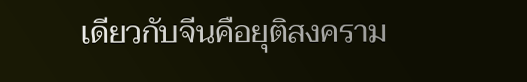เดียวกับจีนคือยุติสงคราม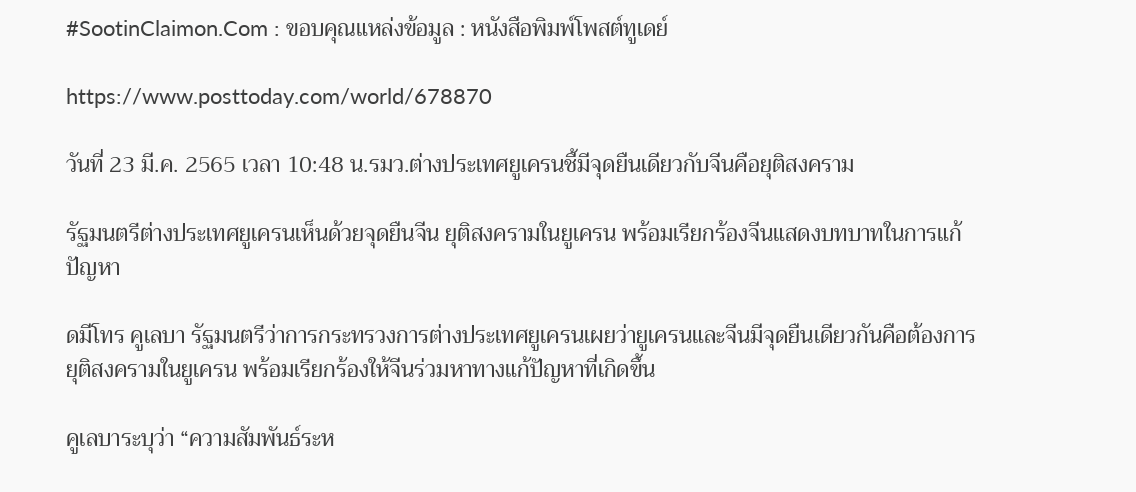#SootinClaimon.Com : ขอบคุณแหล่งข้อมูล : หนังสือพิมพ์โพสต์ทูเดย์

https://www.posttoday.com/world/678870

วันที่ 23 มี.ค. 2565 เวลา 10:48 น.รมว.ต่างประเทศยูเครนชี้มีจุดยืนเดียวกับจีนคือยุติสงคราม

รัฐมนตรีต่างประเทศยูเครนเห็นด้วยจุดยืนจีน ยุติสงครามในยูเครน พร้อมเรียกร้องจีนแสดงบทบาทในการแก้ปัญหา

ดมีโทร คูเลบา รัฐมนตรีว่าการกระทรวงการต่างประเทศยูเครนเผยว่ายูเครนและจีนมีจุดยืนเดียวกันคือต้องการยุติสงครามในยูเครน พร้อมเรียกร้องให้จีนร่วมหาทางแก้ปัญหาที่เกิดขึ้น

คูเลบาระบุว่า “ความสัมพันธ์ระห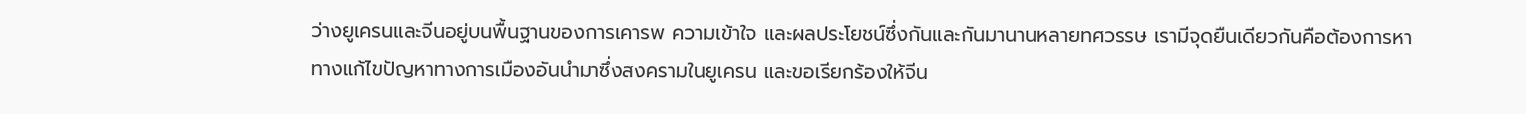ว่างยูเครนและจีนอยู่บนพื้นฐานของการเคารพ ความเข้าใจ และผลประโยชน์ซึ่งกันและกันมานานหลายทศวรรษ เรามีจุดยืนเดียวกันคือต้องการหาทางแก้ไขปัญหาทางการเมืองอันนำมาซึ่งสงครามในยูเครน และขอเรียกร้องให้จีน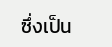ซึ่งเป็น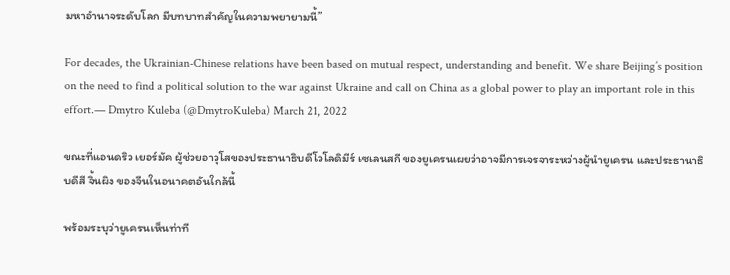มหาอำนาจระดับโลก มีบทบาทสำคัญในความพยายามนี้”

For decades, the Ukrainian-Chinese relations have been based on mutual respect, understanding and benefit. We share Beijing’s position on the need to find a political solution to the war against Ukraine and call on China as a global power to play an important role in this effort.— Dmytro Kuleba (@DmytroKuleba) March 21, 2022

ขณะที่แอนดริว เยอร์มัค ผู้ช่วยอาวุโสของประธานาธิบดีโวโลดิมีร์ เซเลนสกี ของยูเครนเผยว่าอาจมีการเจรจาระหว่างผู้นำยูเครน และประธานาธิบดีสี จิ้นผิง ของจีนในอนาคตอันใกล้นี้

พร้อมระบุว่ายูเครนเห็นท่าที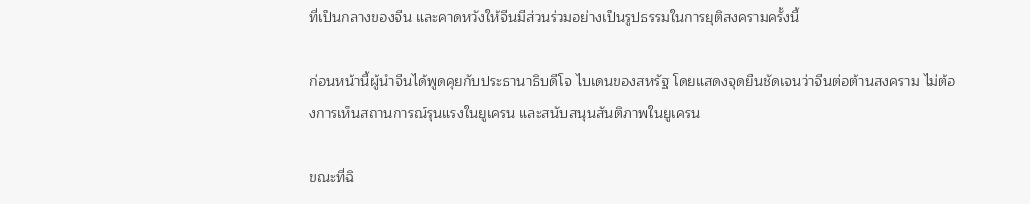ที่เป็นกลางของจีน และคาดหวังให้จีนมีส่วนร่วมอย่างเป็นรูปธรรมในการยุติสงครามครั้งนี้

ก่อนหน้านี้ผู้นำจีนได้พูดคุยกับประธานาธิบดีโจ ไบเดนของสหรัฐ โดยแสดงจุดยืนชัดเจนว่าจีนต่อต้านสงคราม ไม่ต้องการเห็นสถานการณ์รุนแรงในยูเครน และสนับสนุนสันติภาพในยูเครน

ขณะที่ฉิ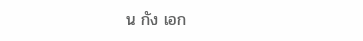น กัง เอก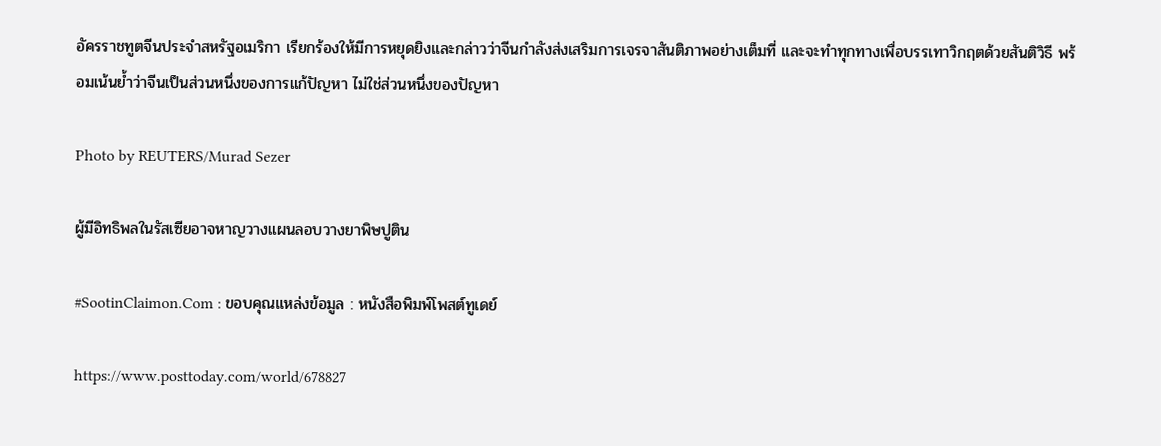อัครราชทูตจีนประจำสหรัฐอเมริกา เรียกร้องให้มีการหยุดยิงและกล่าวว่าจีนกำลังส่งเสริมการเจรจาสันติภาพอย่างเต็มที่ และจะทำทุกทางเพื่อบรรเทาวิกฤตด้วยสันติวิธี พร้อมเน้นย้ำว่าจีนเป็นส่วนหนึ่งของการแก้ปัญหา ไม่ใช่ส่วนหนึ่งของปัญหา

Photo by REUTERS/Murad Sezer

ผู้มีอิทธิพลในรัสเซียอาจหาญวางแผนลอบวางยาพิษปูติน

#SootinClaimon.Com : ขอบคุณแหล่งข้อมูล : หนังสือพิมพ์โพสต์ทูเดย์

https://www.posttoday.com/world/678827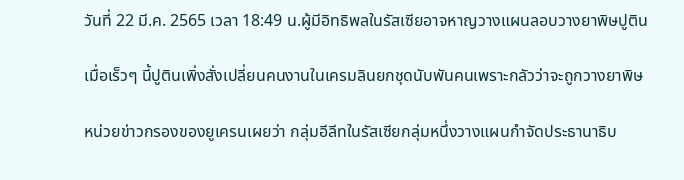วันที่ 22 มี.ค. 2565 เวลา 18:49 น.ผู้มีอิทธิพลในรัสเซียอาจหาญวางแผนลอบวางยาพิษปูติน

เมื่อเร็วๆ นี้ปูตินเพิ่งสั่งเปลี่ยนคนงานในเครมลินยกชุดนับพันคนเพราะกลัวว่าจะถูกวางยาพิษ

หน่วยข่าวกรองของยูเครนเผยว่า กลุ่มอีลีทในรัสเซียกลุ่มหนึ่งวางแผนกำจัดประธานาธิบ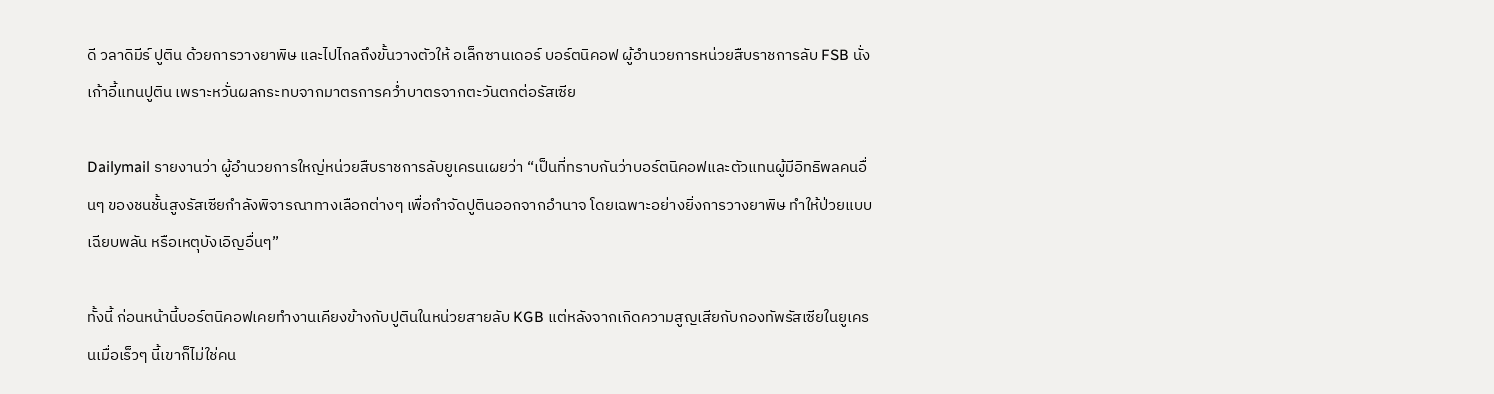ดี วลาดิมีร์ ปูติน ด้วยการวางยาพิษ และไปไกลถึงขั้นวางตัวให้ อเล็กซานเดอร์ บอร์ตนิคอฟ ผู้อำนวยการหน่วยสืบราชการลับ FSB นั่งเก้าอี้แทนปูติน เพราะหวั่นผลกระทบจากมาตรการคว่ำบาตรจากตะวันตกต่อรัสเซีย

Dailymail รายงานว่า ผู้อำนวยการใหญ่หน่วยสืบราชการลับยูเครนเผยว่า “เป็นที่ทราบกันว่าบอร์ตนิคอฟและตัวแทนผู้มีอิทธิพลคนอื่นๆ ของชนชั้นสูงรัสเซียกำลังพิจารณาทางเลือกต่างๆ เพื่อกำจัดปูตินออกจากอำนาจ โดยเฉพาะอย่างยิ่งการวางยาพิษ ทำให้ป่วยแบบเฉียบพลัน หรือเหตุบังเอิญอื่นๆ”

ทั้งนี้ ก่อนหน้านี้บอร์ตนิคอฟเคยทำงานเคียงข้างกับปูตินในหน่วยสายลับ KGB แต่หลังจากเกิดความสูญเสียกับกองทัพรัสเซียในยูเครนเมื่อเร็วๆ นี้เขาก็ไม่ใช่คน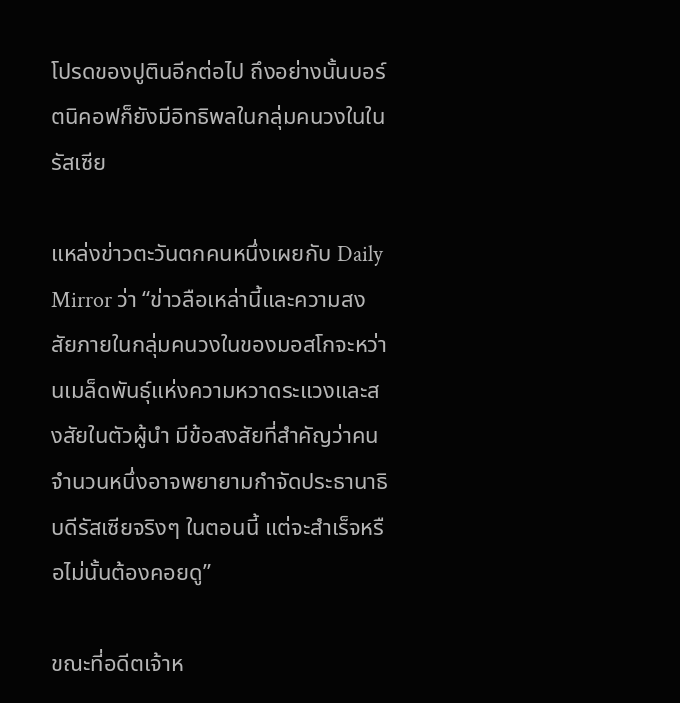โปรดของปูตินอีกต่อไป ถึงอย่างนั้นบอร์ตนิคอฟก็ยังมีอิทธิพลในกลุ่มคนวงในในรัสเซีย

แหล่งข่าวตะวันตกคนหนึ่งเผยกับ Daily Mirror ว่า “ข่าวลือเหล่านี้และความสงสัยภายในกลุ่มคนวงในของมอสโกจะหว่านเมล็ดพันธุ์แห่งความหวาดระแวงและสงสัยในตัวผู้นำ มีข้อสงสัยที่สำคัญว่าคนจำนวนหนึ่งอาจพยายามกำจัดประธานาธิบดีรัสเซียจริงๆ ในตอนนี้ แต่จะสำเร็จหรือไม่นั้นต้องคอยดู”

ขณะที่อดีตเจ้าห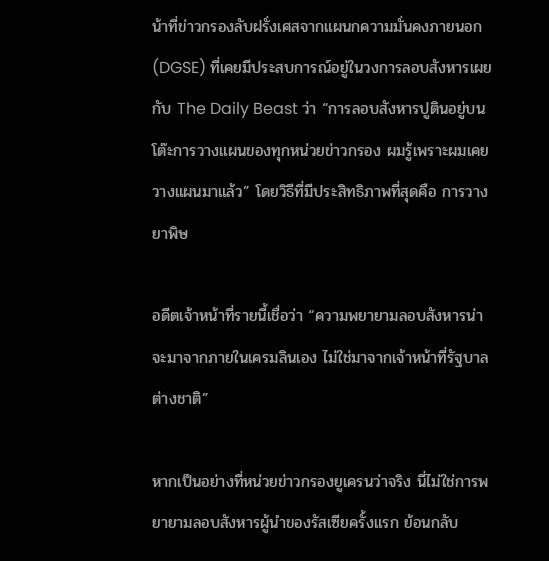น้าที่ข่าวกรองลับฝรั่งเศสจากแผนกความมั่นคงภายนอก (DGSE) ที่เคยมีประสบการณ์อยู่ในวงการลอบสังหารเผยกับ The Daily Beast ว่า “การลอบสังหารปูตินอยู่บนโต๊ะการวางแผนของทุกหน่วยข่าวกรอง ผมรู้เพราะผมเคยวางแผนมาแล้ว” โดยวิธีที่มีประสิทธิภาพที่สุดคือ การวางยาพิษ

อดีตเจ้าหน้าที่รายนี้เชื่อว่า “ความพยายามลอบสังหารน่าจะมาจากภายในเครมลินเอง ไม่ใช่มาจากเจ้าหน้าที่รัฐบาลต่างชาติ”

หากเป็นอย่างที่หน่วยข่าวกรองยูเครนว่าจริง นี่ไม่ใช่การพยายามลอบสังหารผู้นำของรัสเซียครั้งแรก ย้อนกลับ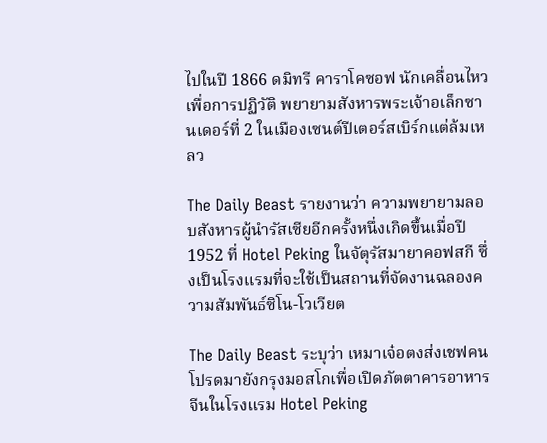ไปในปี 1866 ดมิทรี คาราโคซอฟ นักเคลื่อนไหวเพื่อการปฏิวัติ พยายามสังหารพระเจ้าอเล็กซานเดอร์ที่ 2 ในเมืองเซนต์ปีเตอร์สเบิร์กแต่ล้มเหลว

The Daily Beast รายงานว่า ความพยายามลอบสังหารผู้นำรัสเซียอีกครั้งหนึ่งเกิดขึ้นเมื่อปี 1952 ที่ Hotel Peking ในจัตุรัสมายาคอฟสกี ซึ่งเป็นโรงแรมที่จะใช้เป็นสถานที่จัดงานฉลองความสัมพันธ์ซิโน-โวเวียต

The Daily Beast ระบุว่า เหมาเจ๋อตงส่งเชฟคนโปรดมายังกรุงมอสโกเพื่อเปิดภัตตาคารอาหารจีนในโรงแรม Hotel Peking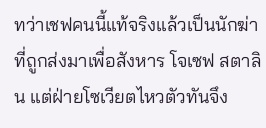ทว่าเชฟคนนี้แท้จริงแล้วเป็นนักฆ่าที่ถูกส่งมาเพื่อสังหาร โจเซฟ สตาลิน แต่ฝ่ายโซเวียตไหวตัวทันจึง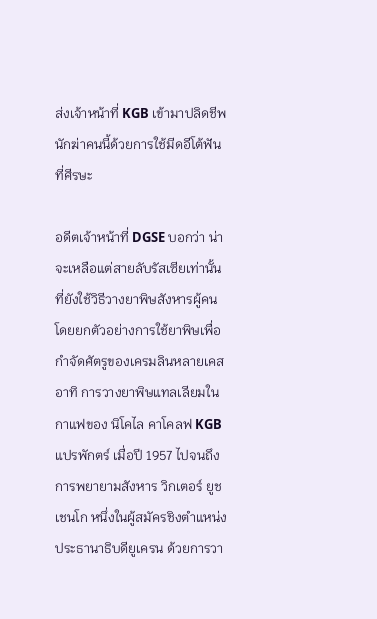ส่งเจ้าหน้าที่ KGB เข้ามาปลิดชีพนักฆ่าคนนี้ด้วยการใช้มีดอีโต้ฟันที่ศีรษะ

อดีตเจ้าหน้าที่ DGSE บอกว่า น่าจะเหลือแต่สายลับรัสเซียเท่านั้นที่ยังใช้วิธีวางยาพิษสังหารผู้คน โดยยกตัวอย่างการใช้ยาพิษเพื่อกำจัดศัตรูของเครมลินหลายเคส อาทิ การวางยาพิษแทลเลียมในกาแฟของ นิโคไล คาโคลฟ KGB แปรพักตร์ เมื่อปี 1957 ไปจนถึงการพยายามสังหาร วิกเตอร์ ยูชเชนโก หนึ่งในผู้สมัครชิงตำแหน่งประธานาธิบดียูเครน ด้วยการวา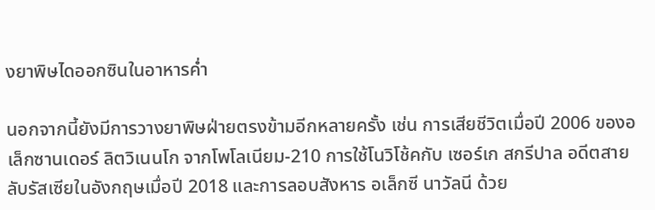งยาพิษไดออกซินในอาหารค่ำ

นอกจากนี้ยังมีการวางยาพิษฝ่ายตรงข้ามอีกหลายครั้ง เช่น การเสียชีวิตเมื่อปี 2006 ของอเล็กซานเดอร์ ลิตวิเนนโก จากโพโลเนียม-210 การใช้โนวิโช้คกับ เซอร์เก สกรีปาล อดีตสายลับรัสเซียในอังกฤษเมื่อปี 2018 และการลอบสังหาร อเล็กซี นาวัลนี ด้วย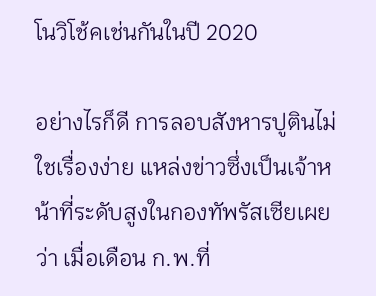โนวิโช้คเช่นกันในปี 2020

อย่างไรก็ดี การลอบสังหารปูตินไม่ใชเรื่องง่าย แหล่งข่าวซึ่งเป็นเจ้าหน้าที่ระดับสูงในกองทัพรัสเซียเผยว่า เมื่อเดือน ก.พ.ที่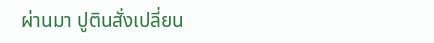ผ่านมา ปูตินสั่งเปลี่ยน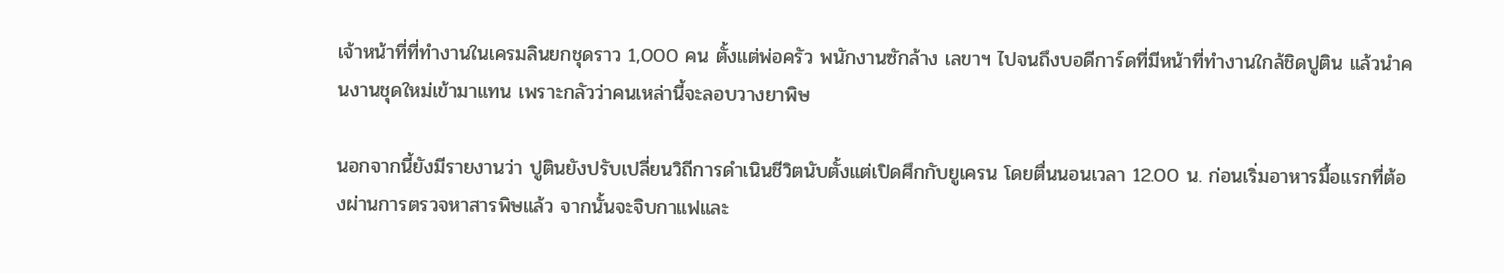เจ้าหน้าที่ที่ทำงานในเครมลินยกชุดราว 1,000 คน ตั้งแต่พ่อครัว พนักงานซักล้าง เลขาฯ ไปจนถึงบอดีการ์ดที่มีหน้าที่ทำงานใกล้ชิดปูติน แล้วนำคนงานชุดใหม่เข้ามาแทน เพราะกลัวว่าคนเหล่านี้จะลอบวางยาพิษ

นอกจากนี้ยังมีรายงานว่า ปูตินยังปรับเปลี่ยนวิถีการดำเนินชีวิตนับตั้งแต่เปิดศึกกับยูเครน โดยตื่นนอนเวลา 12.00 น. ก่อนเริ่มอาหารมื้อแรกที่ต้องผ่านการตรวจหาสารพิษแล้ว จากนั้นจะจิบกาแฟและ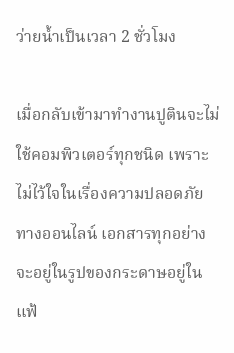ว่ายน้ำเป็นเวลา 2 ชั่วโมง

เมื่อกลับเข้ามาทำงานปูตินจะไม่ใช้คอมพิวเตอร์ทุกชนิด เพราะไม่ไว้ใจในเรื่องความปลอดภัยทางออนไลน์ เอกสารทุกอย่างจะอยู่ในรูปของกระดาษอยู่ในแฟ้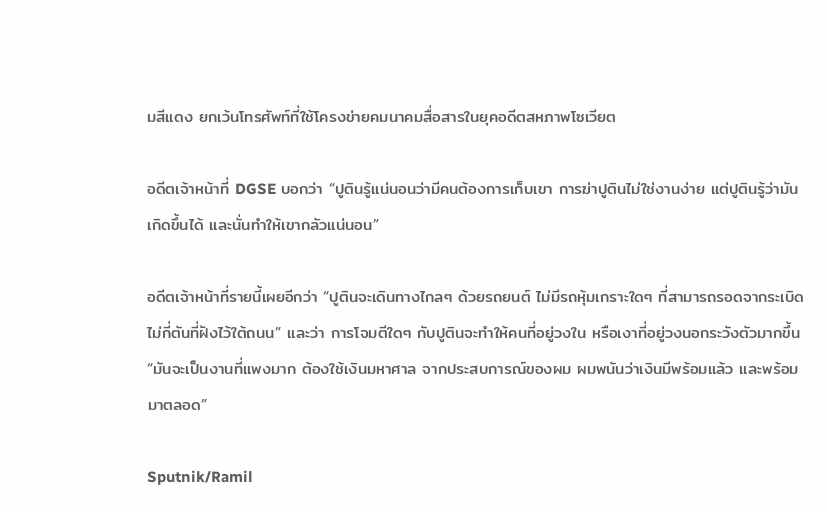มสีแดง ยกเว้นโทรศัพท์ที่ใช้โครงข่ายคมนาคมสื่อสารในยุคอดีตสหภาพโซเวียต

อดีตเจ้าหน้าที่ DGSE บอกว่า “ปูตินรู้แน่นอนว่ามีคนต้องการเก็บเขา การฆ่าปูตินไม่ใช่งานง่าย แต่ปูตินรู้ว่ามันเกิดขึ้นได้ และนั่นทำให้เขากลัวแน่นอน”

อดีตเจ้าหน้าที่รายนี้เผยอีกว่า “ปูตินจะเดินทางไกลๆ ด้วยรถยนต์ ไม่มีรถหุ้มเกราะใดๆ ที่สามารถรอดจากระเบิดไม่กี่ตันที่ฝังไว้ใต้ถนน” และว่า การโจมตีใดๆ กับปูตินจะทำให้คนที่อยู่วงใน หรือเงาที่อยู่วงนอกระวังตัวมากขึ้น “มันจะเป็นงานที่แพงมาก ต้องใช้เงินมหาศาล จากประสบการณ์ของผม ผมพนันว่าเงินมีพร้อมแล้ว และพร้อมมาตลอด”

Sputnik/Ramil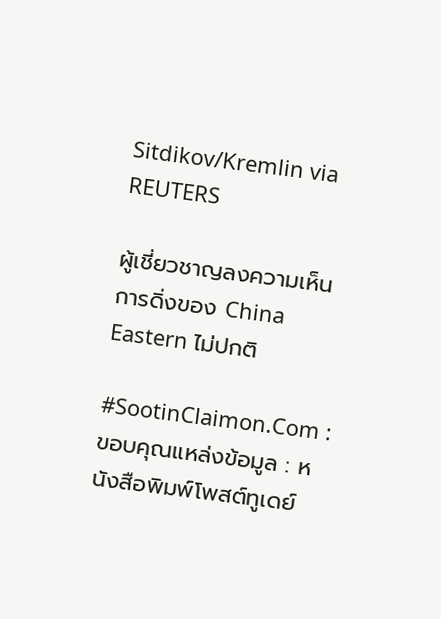Sitdikov/Kremlin via REUTERS

ผู้เชี่ยวชาญลงความเห็นการดิ่งของ China Eastern ไม่ปกติ

#SootinClaimon.Com : ขอบคุณแหล่งข้อมูล : หนังสือพิมพ์โพสต์ทูเดย์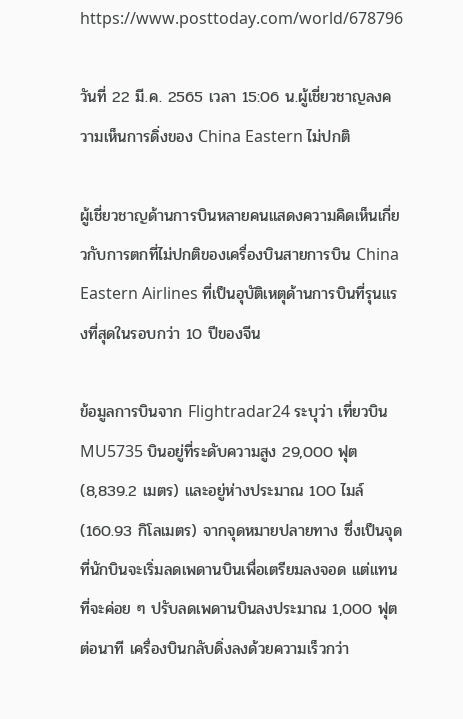https://www.posttoday.com/world/678796

วันที่ 22 มี.ค. 2565 เวลา 15:06 น.ผู้เชี่ยวชาญลงความเห็นการดิ่งของ China Eastern ไม่ปกติ

ผู้เชี่ยวชาญด้านการบินหลายคนแสดงความคิดเห็นเกี่ยวกับการตกที่ไม่ปกติของเครื่องบินสายการบิน China Eastern Airlines ที่เป็นอุบัติเหตุด้านการบินที่รุนแรงที่สุดในรอบกว่า 10 ปีของจีน

ข้อมูลการบินจาก Flightradar24 ระบุว่า เที่ยวบิน MU5735 บินอยู่ที่ระดับความสูง 29,000 ฟุต (8,839.2 เมตร) และอยู่ห่างประมาณ 100 ไมล์ (160.93 กิโลเมตร) จากจุดหมายปลายทาง ซึ่งเป็นจุดที่นักบินจะเริ่มลดเพดานบินเพื่อเตรียมลงจอด แต่แทนที่จะค่อย ๆ ปรับลดเพดานบินลงประมาณ 1,000 ฟุตต่อนาที เครื่องบินกลับดิ่งลงด้วยความเร็วกว่า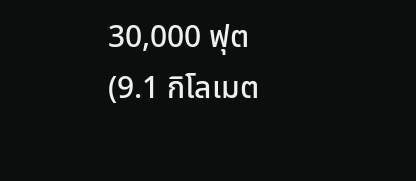30,000 ฟุต (9.1 กิโลเมต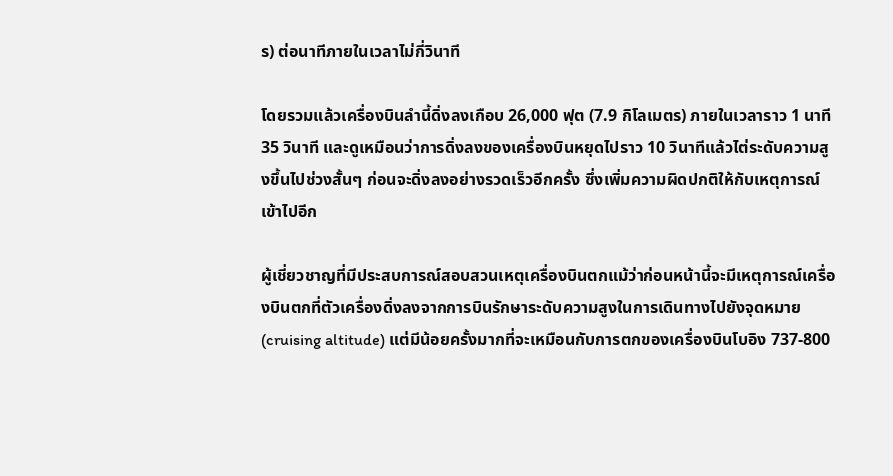ร) ต่อนาทีภายในเวลาไม่กี่วินาที

โดยรวมแล้วเครื่องบินลำนี้ดิ่งลงเกือบ 26,000 ฟุต (7.9 กิโลเมตร) ภายในเวลาราว 1 นาที 35 วินาที และดูเหมือนว่าการดิ่งลงของเครื่องบินหยุดไปราว 10 วินาทีแล้วไต่ระดับความสูงขึ้นไปช่วงสั้นๆ ก่อนจะดิ่งลงอย่างรวดเร็วอีกครั้ง ซึ่งเพิ่มความผิดปกติให้กับเหตุการณ์เข้าไปอีก

ผู้เชี่ยวชาญที่มีประสบการณ์สอบสวนเหตุเครื่องบินตกแม้ว่าก่อนหน้านี้จะมีเหตุการณ์เครื่องบินตกที่ตัวเครื่องดิ่งลงจากการบินรักษาระดับความสูงในการเดินทางไปยังจุดหมาย (cruising altitude) แต่มีน้อยครั้งมากที่จะเหมือนกับการตกของเครื่องบินโบอิง 737-800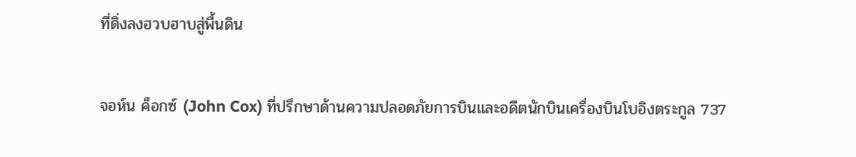ที่ดิ่งลงฮวบฮาบสู่พื้นดิน

จอห์น ค็อกซ์ (John Cox) ที่ปรึกษาด้านความปลอดภัยการบินและอดีตนักบินเครื่องบินโบอิงตระกูล 737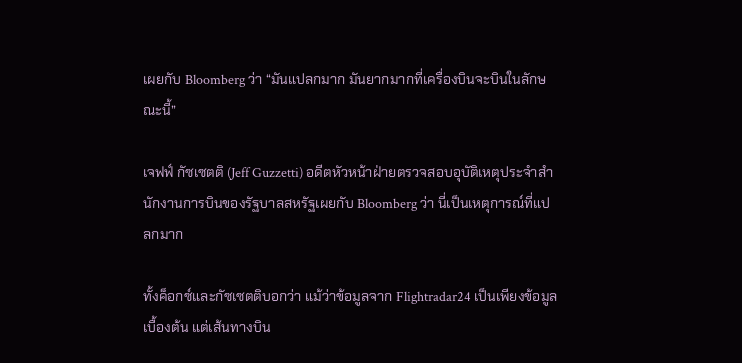เผยกับ Bloomberg ว่า “มันแปลกมาก มันยากมากที่เครื่องบินจะบินในลักษณะนี้”

เจฟฟ์ กัซเซตติ (Jeff Guzzetti) อดีตหัวหน้าฝ่ายตรวจสอบอุบัติเหตุประจำสำนักงานการบินของรัฐบาลสหรัฐเผยกับ Bloomberg ว่า นี่เป็นเหตุการณ์ที่แปลกมาก

ทั้งค็อกซ์และกัซเซตติบอกว่า แม้ว่าข้อมูลจาก Flightradar24 เป็นเพียงข้อมูลเบื้องต้น แต่เส้นทางบิน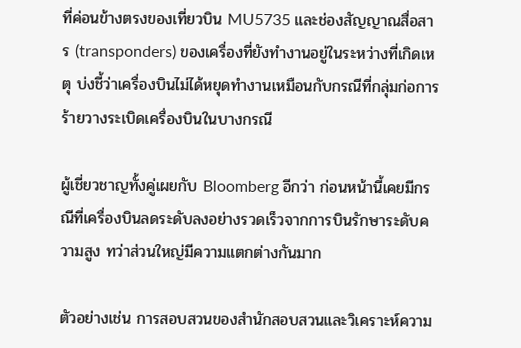ที่ค่อนข้างตรงของเที่ยวบิน MU5735 และช่องสัญญาณสื่อสาร (transponders) ของเครื่องที่ยังทำงานอยู่ในระหว่างที่เกิดเหตุ บ่งชี้ว่าเครื่องบินไม่ได้หยุดทำงานเหมือนกับกรณีที่กลุ่มก่อการร้ายวางระเบิดเครื่องบินในบางกรณี

ผู้เชี่ยวชาญทั้งคู่เผยกับ Bloomberg อีกว่า ก่อนหน้านี้เคยมีกรณีที่เครื่องบินลดระดับลงอย่างรวดเร็วจากการบินรักษาระดับความสูง ทว่าส่วนใหญ่มีความแตกต่างกันมาก

ตัวอย่างเช่น การสอบสวนของสำนักสอบสวนและวิเคราะห์ความ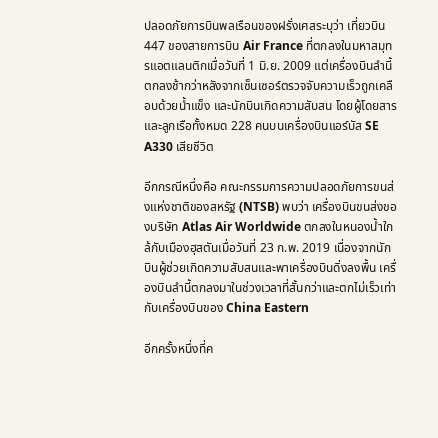ปลอดภัยการบินพลเรือนของฝรั่งเศสระบุว่า เที่ยวบิน 447 ของสายการบิน Air France ที่ตกลงในมหาสมุทรแอตแลนติกเมื่อวันที่ 1 มิ.ย. 2009 แต่เครื่องบินลำนี้ตกลงช้ากว่าหลังจากเซ็นเซอร์ตรวจจับความเร็วถูกเคลือบด้วยน้ำแข็ง และนักบินเกิดความสับสน โดยผู้โดยสารและลูกเรือทั้งหมด 228 คนบนเครื่องบินแอร์บัส SE A330 เสียชีวิต

อีกกรณีหนึ่งคือ คณะกรรมการความปลอดภัยการขนส่งแห่งชาติของสหรัฐ (NTSB) พบว่า เครื่องบินขนส่งของบริษัท Atlas Air Worldwide ตกลงในหนองน้ำใกล้กับเมืองฮุสตันเมื่อวันที่ 23 ก.พ. 2019 เนื่องจากนักบินผู้ช่วยเกิดความสับสนและพาเครื่องบินดิ่งลงพื้น เครื่องบินลำนี้ตกลงมาในช่วงเวลาที่สั้นกว่าและตกไม่เร็วเท่ากับเครื่องบินของ China Eastern

อีกครั้งหนึ่งที่ค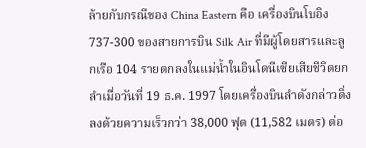ล้ายกับกรณีของ China Eastern คือ เครื่องบินโบอิง 737-300 ของสายการบิน Silk Air ที่มีผู้โดยสารและลูกเรือ 104 รายตกลงในแม่น้ำในอินโดนีเซียเสียชีวิตยกลำเมื่อวันที่ 19 ธ.ค. 1997 โดยเครื่องบินลำดังกล่าวดิ่งลงด้วยความเร็วกว่า 38,000 ฟุต (11,582 เมตร) ต่อ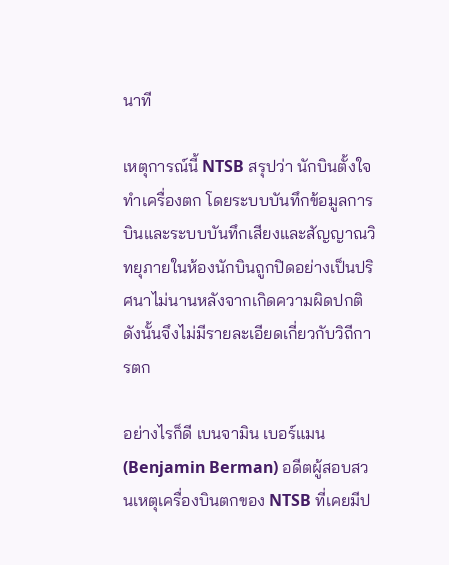นาที

เหตุการณ์นี้ NTSB สรุปว่า นักบินตั้งใจทำเครื่องตก โดยระบบบันทึกข้อมูลการบินและระบบบันทึกเสียงและสัญญาณวิทยุภายในห้องนักบินถูกปิดอย่างเป็นปริศนาไม่นานหลังจากเกิดความผิดปกติ ดังนั้นจึงไม่มีรายละเอียดเกี่ยวกับวิถีการตก

อย่างไรก็ดี เบนจามิน เบอร์แมน (Benjamin Berman) อดีตผู้สอบสวนเหตุเครื่องบินตกของ NTSB ที่เคยมีป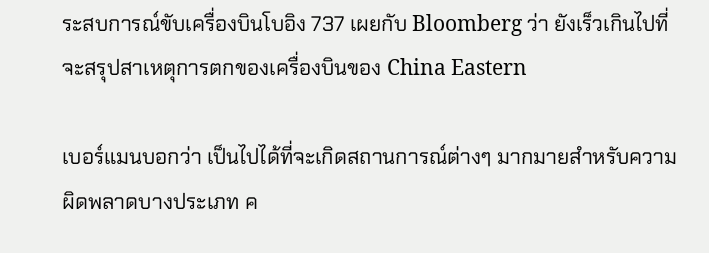ระสบการณ์ขับเครื่องบินโบอิง 737 เผยกับ Bloomberg ว่า ยังเร็วเกินไปที่จะสรุปสาเหตุการตกของเครื่องบินของ China Eastern

เบอร์แมนบอกว่า เป็นไปได้ที่จะเกิดสถานการณ์ต่างๆ มากมายสำหรับความผิดพลาดบางประเภท ค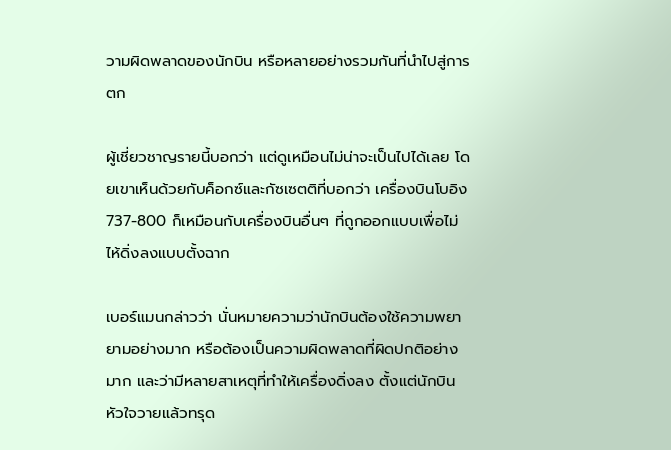วามผิดพลาดของนักบิน หรือหลายอย่างรวมกันที่นำไปสู่การตก

ผู้เชี่ยวชาญรายนี้บอกว่า แต่ดูเหมือนไม่น่าจะเป็นไปได้เลย โดยเขาเห็นด้วยกับค็อกซ์และกัซเซตติที่บอกว่า เครื่องบินโบอิง 737-800 ก็เหมือนกับเครื่องบินอื่นๆ ที่ถูกออกแบบเพื่อไม่ไห้ดิ่งลงแบบตั้งฉาก

เบอร์แมนกล่าวว่า นั่นหมายความว่านักบินต้องใช้ความพยายามอย่างมาก หรือต้องเป็นความผิดพลาดที่ผิดปกติอย่างมาก และว่ามีหลายสาเหตุที่ทำให้เครื่องดิ่งลง ตั้งแต่นักบินหัวใจวายแล้วทรุด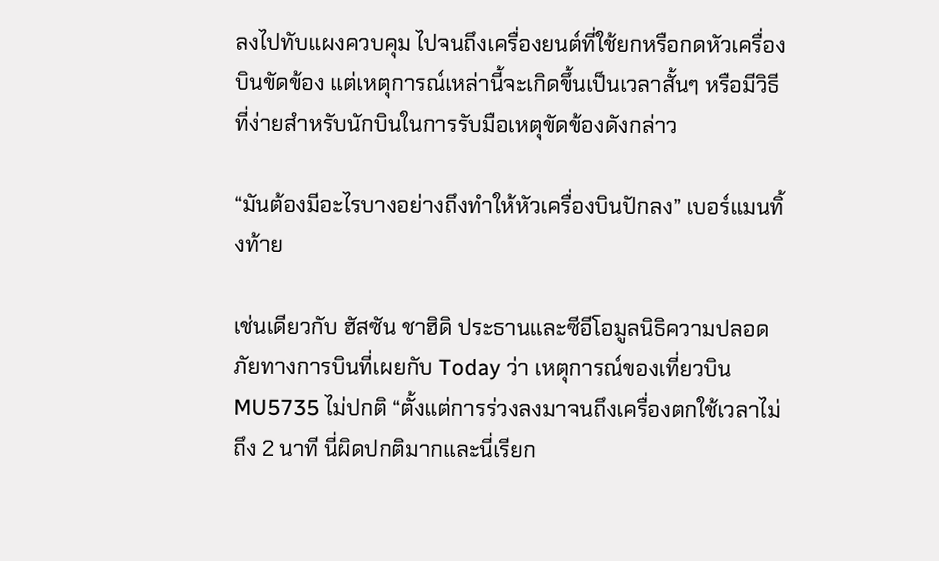ลงไปทับแผงควบคุม ไปจนถึงเครื่องยนต์ที่ใช้ยกหรือกดหัวเครื่องบินขัดข้อง แต่เหตุการณ์เหล่านี้จะเกิดขึ้นเป็นเวลาสั้นๆ หรือมีวิธีที่ง่ายสำหรับนักบินในการรับมือเหตุขัดข้องดังกล่าว

“มันต้องมีอะไรบางอย่างถึงทำให้หัวเครื่องบินปักลง” เบอร์แมนทิ้งท้าย

เช่นเดียวกับ ฮัสซัน ชาฮิดิ ประธานและซีอีโอมูลนิธิความปลอดภัยทางการบินที่เผยกับ Today ว่า เหตุการณ์ของเที่ยวบิน MU5735 ไม่ปกติ “ตั้งแต่การร่วงลงมาจนถึงเครื่องตกใช้เวลาไม่ถึง 2 นาที นี่ผิดปกติมากและนี่เรียก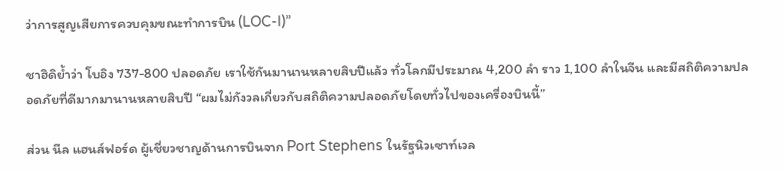ว่าการสูญเสียการควบคุมขณะทำการบิน (LOC-I)”

ชาฮิดิย้ำว่า โบอิง 737-800 ปลอดภัย เราใช้กันมานานหลายสิบปีแล้ว ทั่วโลกมีประมาณ 4,200 ลำ ราว 1,100 ลำในจีน และมีสถิติความปลอดภัยที่ดีมากมานานหลายสิบปี “ผมไม่กังวลเกี่ยวกับสถิติความปลอดภัยโดยทั่วไปของเครื่องบินนี้”

ส่วน นีล แฮนส์ฟอร์ด ผู้เชี่ยวชาญด้านการบินจาก Port Stephens ในรัฐนิวเซาท์เวล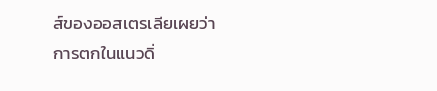ส์ของออสเตรเลียเผยว่า การตกในแนวดิ่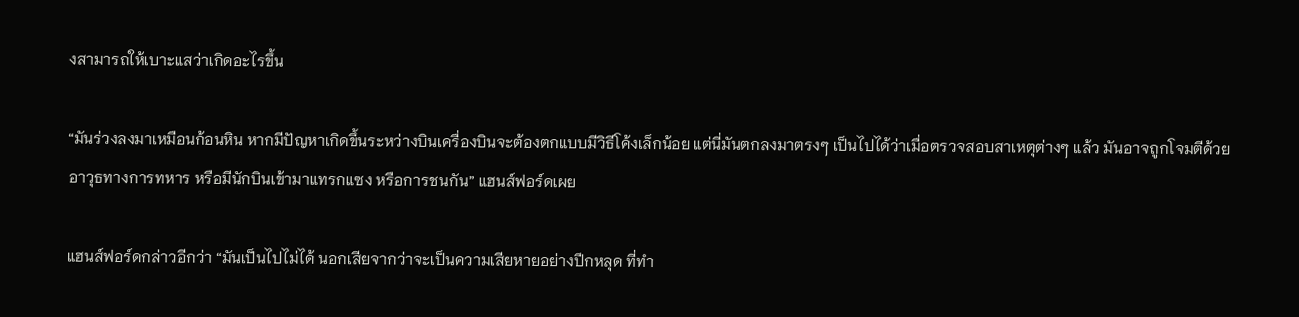งสามารถให้เบาะแสว่าเกิดอะไรขึ้น

“มันร่วงลงมาเหมือนก้อนหิน หากมีปัญหาเกิดขึ้นระหว่างบินเครื่องบินจะต้องตกแบบมีวิธีโค้งเล็กน้อย แต่นี่มันตกลงมาตรงๆ เป็นไปได้ว่าเมื่อตรวจสอบสาเหตุต่างๆ แล้ว มันอาจถูกโจมตีด้วยอาวุธทางการทหาร หรือมีนักบินเข้ามาแทรกแซง หรือการชนกัน” แฮนส์ฟอร์ดเผย

แฮนส์ฟอร์ดกล่าวอีกว่า “มันเป็นไปไม่ได้ นอกเสียจากว่าจะเป็นความเสียหายอย่างปีกหลุด ที่ทำ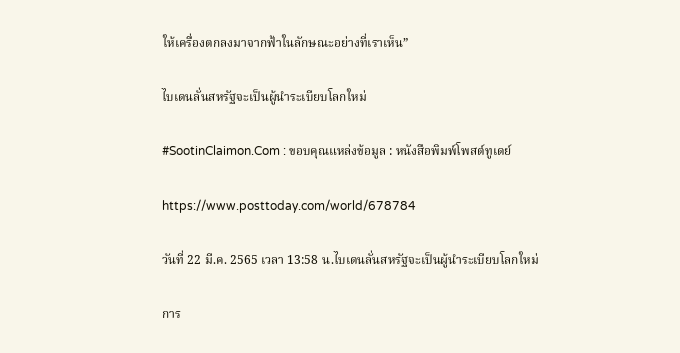ให้เครื่องตกลงมาจากฟ้าในลักษณะอย่างที่เราเห็น”

ไบเดนลั่นสหรัฐจะเป็นผู้นำระเบียบโลกใหม่

#SootinClaimon.Com : ขอบคุณแหล่งข้อมูล : หนังสือพิมพ์โพสต์ทูเดย์

https://www.posttoday.com/world/678784

วันที่ 22 มี.ค. 2565 เวลา 13:58 น.ไบเดนลั่นสหรัฐจะเป็นผู้นำระเบียบโลกใหม่

การ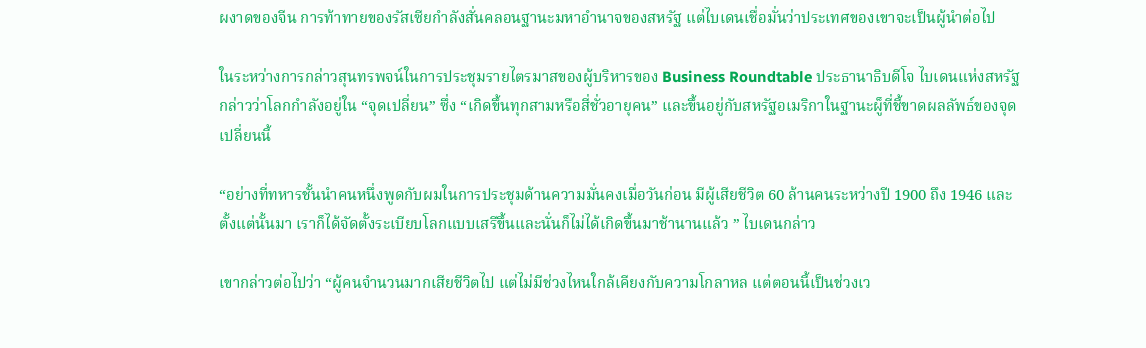ผงาดของจีน การท้าทายของรัสเซียกำลังสั่นคลอนฐานะมหาอำนาจของสหรัฐ แต่ไบเดนเชื่อมั่นว่าประเทศของเขาจะเป็นผู้นำต่อไป

ในระหว่างการกล่าวสุนทรพจน์ในการประชุมรายไตรมาสของผู้บริหารของ Business Roundtable ประธานาธิบดีโจ ไบเดนแห่งสหรัฐกล่าวว่าโลกกำลังอยู่ใน “จุดเปลี่ยน” ซึ่ง “เกิดขึ้นทุกสามหรือสี่ชั่วอายุคน” และขึ้นอยู่กับสหรัฐอเมริกาในฐานะผู็ที่ชี้ขาดผลลัพธ์ของจุดเปลี่ยนนี้

“อย่างที่ทหารชั้นนำคนหนึ่งพูดกับผมในการประชุมด้านความมั่นคงเมื่อวันก่อน มีผู้เสียชีวิต 60 ล้านคนระหว่างปี 1900 ถึง 1946 และตั้งแต่นั้นมา เราก็ได้จัดตั้งระเบียบโลกแบบเสรีขึ้นและนั่นก็ไม่ได้เกิดขึ้นมาช้านานแล้ว ” ไบเดนกล่าว

เขากล่าวต่อไปว่า “ผู้คนจำนวนมากเสียชีวิตไป แต่ไม่มีช่วงไหนใกล้เคียงกับความโกลาหล แต่ตอนนี้เป็นช่วงเว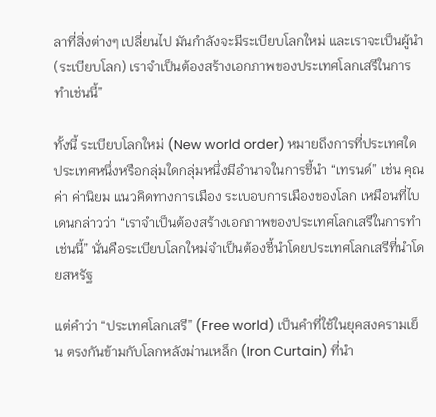ลาที่สิ่งต่างๆ เปลี่ยนไป มันกำลังจะมีระเบียบโลกใหม่ และเราจะเป็นผู้นำ (ระเบียบโลก) เราจำเป็นต้องสร้างเอกภาพของประเทศโลกเสรีในการทำเช่นนี้”

ทั้งนี้ ระเบียบโลกใหม่ (New world order) หมายถึงการที่ประเทศใดประเทศหนึ่งหรือกลุ่มใดกลุ่มหนึ่งมีอำนาจในการชี้นำ “เทรนด์” เช่น คุณค่า ค่านิยม แนวคิดทางการเมือง ระเบอบการเมืองของโลก เหมือนที่ไบเดนกล่าวว่า “เราจำเป็นต้องสร้างเอกภาพของประเทศโลกเสรีในการทำเช่นนี้” นั่นคือระเบียบโลกใหม่จำเป็นต้องชี้นำโดยประเทศโลกเสรีที่นำโดยสหรัฐ

แต่คำว่า “ประเทศโลกเสรี” (Free world) เป็นคำที่ใช้ในยุคสงครามเย็น ตรงกันข้ามกับโลกหลังม่านเหล็ก (Iron Curtain) ที่นำ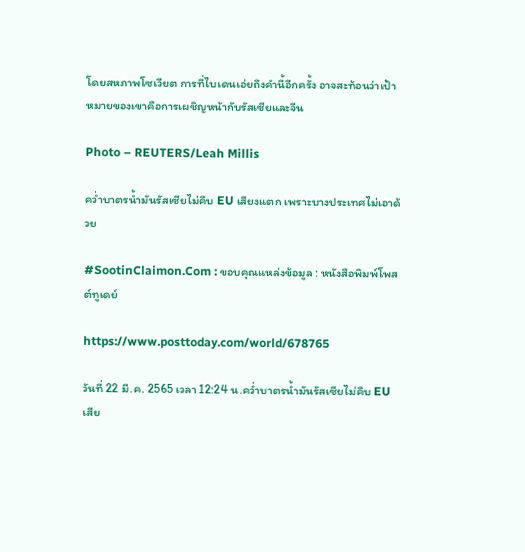โดยสหภาพโซเวียต การที่ไบเดนเอ่ยถึงคำนี้อีกครั้ง อาจสะท้อนว่าเป้าหมายของเขาคือการเผชิญหน้ากับรัสเซียและจีน

Photo – REUTERS/Leah Millis

คว่ำบาตรน้ำมันรัสเซียไม่คืบ EU เสียงแตก เพราะบางประเทศไม่เอาด้วย

#SootinClaimon.Com : ขอบคุณแหล่งข้อมูล : หนังสือพิมพ์โพสต์ทูเดย์

https://www.posttoday.com/world/678765

วันที่ 22 มี.ค. 2565 เวลา 12:24 น.คว่ำบาตรน้ำมันรัสเซียไม่คืบ EU เสีย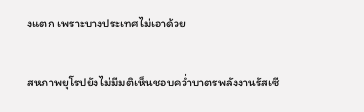งแตก เพราะบางประเทศไม่เอาด้วย

สหภาพยุโรปยังไม่มีมติเห็นชอบคว่ำบาตรพลังงานรัสเซี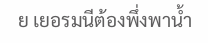ย เยอรมนีต้องพึ่งพาน้ำ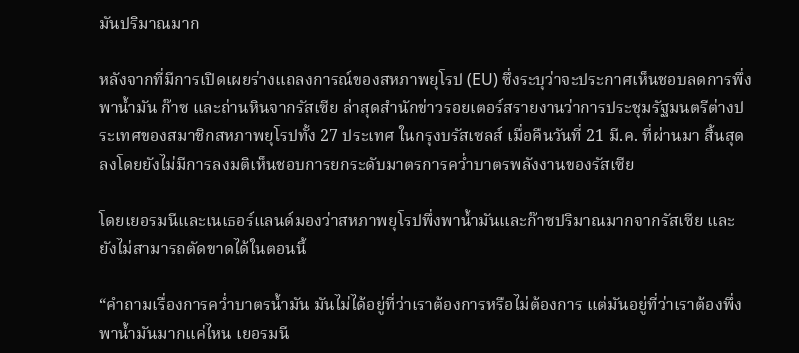มันปริมาณมาก

หลังจากที่มีการเปิดเผยร่างแถลงการณ์ของสหภาพยุโรป (EU) ซึ่งระบุว่าจะประกาศเห็นชอบลดการพึ่งพาน้ำมัน ก๊าซ และถ่านหินจากรัสเซีย ล่าสุดสำนักข่าวรอยเตอร์สรายงานว่าการประชุมรัฐมนตรีต่างประเทศของสมาชิกสหภาพยุโรปทั้ง 27 ประเทศ ในกรุงบรัสเซลส์ เมื่อคืนวันที่ 21 มี.ค. ที่ผ่านมา สิ้นสุดลงโดยยังไม่มีการลงมติเห็นชอบการยกระดับมาตรการคว่ำบาตรพลังงานของรัสเซีย

โดยเยอรมนีและเนเธอร์แลนด์มองว่าสหภาพยุโรปพึ่งพาน้ำมันและก๊าซปริมาณมากจากรัสเซีย และยังไม่สามารถตัดขาดได้ในตอนนี้

“คำถามเรื่องการคว่ำบาตรน้ำมัน มันไม่ได้อยู่ที่ว่าเราต้องการหรือไม่ต้องการ แต่มันอยู่ที่ว่าเราต้องพึ่งพาน้ำมันมากแค่ไหน เยอรมนี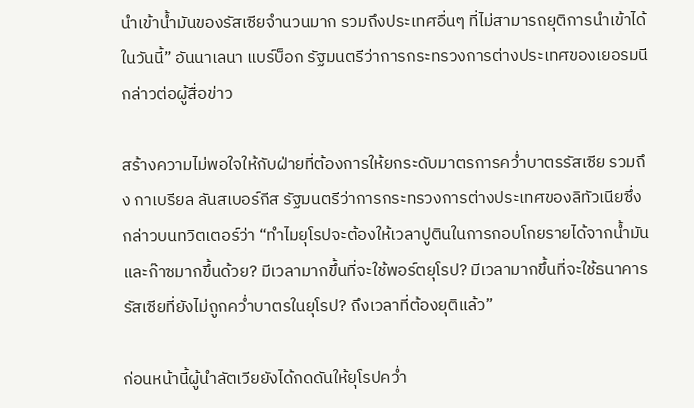นำเข้าน้ำมันของรัสเซียจำนวนมาก รวมถึงประเทศอื่นๆ ที่ไม่สามารถยุติการนำเข้าได้ในวันนี้” อันนาเลนา แบร์บ็อก รัฐมนตรีว่าการกระทรวงการต่างประเทศของเยอรมนีกล่าวต่อผู้สื่อข่าว

สร้างความไม่พอใจให้กับฝ่ายที่ต้องการให้ยกระดับมาตรการคว่ำบาตรรัสเซีย รวมถึง กาเบรียล ลันสเบอร์กีส รัฐมนตรีว่าการกระทรวงการต่างประเทศของลิทัวเนียซึ่งกล่าวบนทวิตเตอร์ว่า “ทำไมยุโรปจะต้องให้เวลาปูตินในการกอบโกยรายได้จากน้ำมันและก๊าซมากขึ้นด้วย? มีเวลามากขึ้นที่จะใช้พอร์ตยุโรป? มีเวลามากขึ้นที่จะใช้ธนาคารรัสเซียที่ยังไม่ถูกคว่ำบาตรในยุโรป? ถึงเวลาที่ต้องยุติแล้ว”

ก่อนหน้านี้ผู้นำลัตเวียยังได้กดดันให้ยุโรปคว่ำ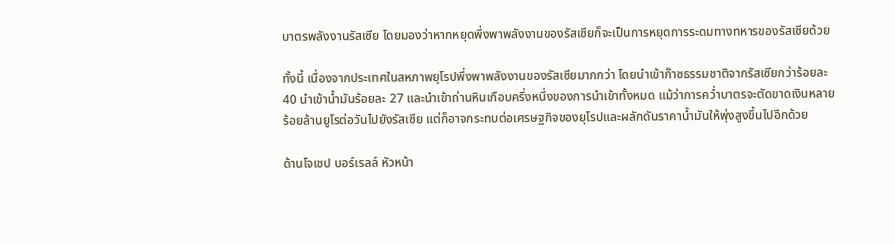บาตรพลังงานรัสเซีย โดยมองว่าหากหยุดพึ่งพาพลังงานของรัสเซียก็จะเป็นการหยุดการระดมทางทหารของรัสเซียด้วย

ทั้งนี้ เนื่องจากประเทศในสหภาพยุโรปพึ่งพาพลังงานของรัสเซียมากกว่า โดยนำเข้าก๊าซธรรมชาติจากรัสเซียกว่าร้อยละ 40 นำเข้าน้ำมันร้อยละ 27 และนำเข้าถ่านหินเกือบครึ่งหนึ่งของการนำเข้าทั้งหมด แม้ว่าการคว่ำบาตรจะตัดขาดเงินหลายร้อยล้านยูโรต่อวันไปยังรัสเซีย แต่ก็อาจกระทบต่อเศรษฐกิจของยุโรปและผลักดันราคาน้ำมันให้พุ่งสูงขึ้นไปอีกด้วย

ด้านโจเชป บอร์เรลล์ หัวหน้า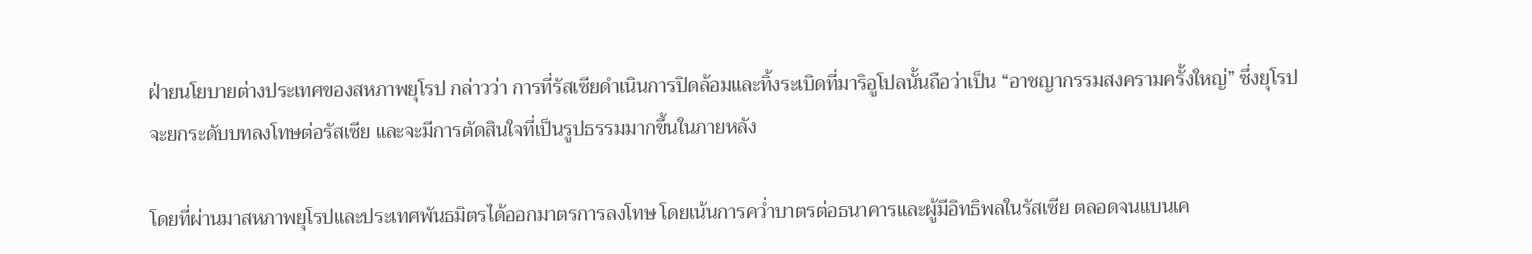ฝ่ายนโยบายต่างประเทศของสหภาพยุโรป กล่าวว่า การที่รัสเซียดำเนินการปิดล้อมและทิ้งระเบิดที่มาริอูโปลนั้นถือว่าเป็น “อาชญากรรมสงครามครั้งใหญ่” ซึ่งยุโรปจะยกระดับบทลงโทษต่อรัสเซีย และจะมีการตัดสินใจที่เป็นรูปธรรมมากขึ้นในภายหลัง

โดยที่ผ่านมาสหภาพยุโรปและประเทศพันธมิตรได้ออกมาตรการลงโทษ โดยเน้นการคว่ำบาตรต่อธนาคารและผู้มีอิทธิพลในรัสเซีย ตลอดจนแบนเค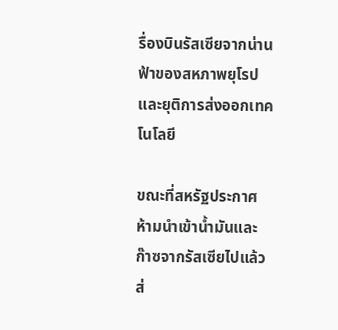รื่องบินรัสเซียจากน่านฟ้าของสหภาพยุโรป และยุติการส่งออกเทคโนโลยี

ขณะที่สหรัฐประกาศห้ามนำเข้าน้ำมันและก๊าซจากรัสเซียไปแล้ว ส่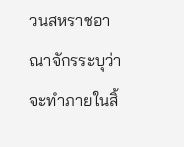วนสหราชอาณาจักรระบุว่าจะทำภายในสิ้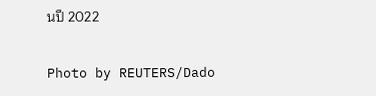นปี 2022

Photo by REUTERS/Dado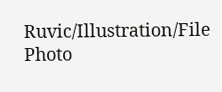Ruvic/Illustration/File Photo